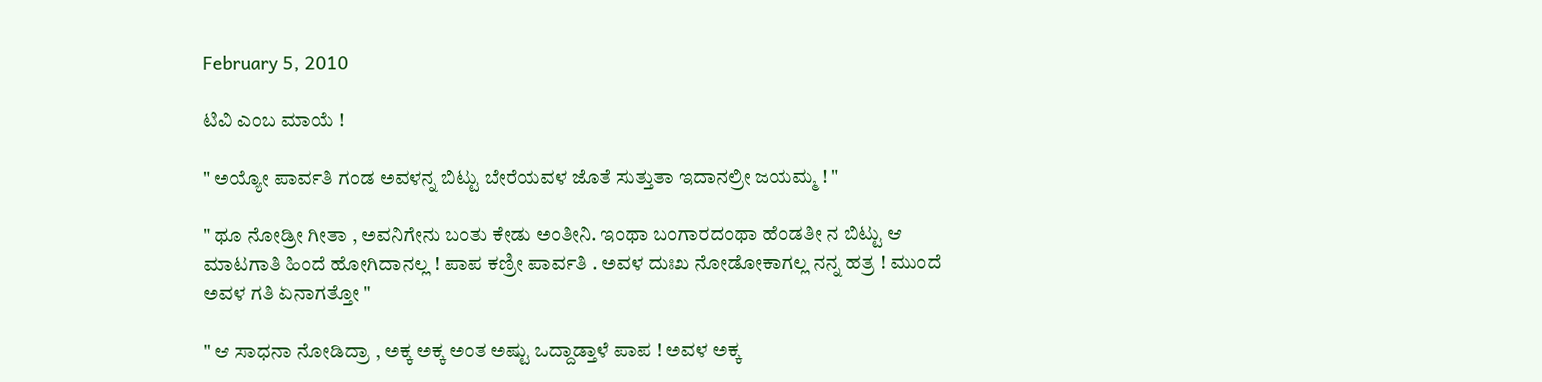February 5, 2010

ಟಿವಿ ಎಂಬ ಮಾಯೆ !

" ಅಯ್ಯೋ ಪಾರ್ವತಿ ಗಂಡ ಅವಳನ್ನ ಬಿಟ್ಟು ಬೇರೆಯವಳ ಜೊತೆ ಸುತ್ತುತಾ ಇದಾನಲ್ರೀ ಜಯಮ್ಮ ! "

" ಥೂ ನೋಡ್ರೀ ಗೀತಾ , ಅವನಿಗೇನು ಬಂತು ಕೇಡು ಅಂತೀನಿ. ಇಂಥಾ ಬಂಗಾರದಂಥಾ ಹೆಂಡತೀ ನ ಬಿಟ್ಟು ಆ ಮಾಟಗಾತಿ ಹಿಂದೆ ಹೋಗಿದಾನಲ್ಲ ! ಪಾಪ ಕಣ್ರೀ ಪಾರ್ವತಿ . ಅವಳ ದುಃಖ ನೋಡೋಕಾಗಲ್ಲ ನನ್ನ ಹತ್ರ ! ಮುಂದೆ ಅವಳ ಗತಿ ಏನಾಗತ್ತೋ "

" ಆ ಸಾಧನಾ ನೋಡಿದ್ರಾ , ಅಕ್ಕ ಅಕ್ಕ ಅಂತ ಅಷ್ಟು ಒದ್ದಾಡ್ತಾಳೆ ಪಾಪ ! ಅವಳ ಅಕ್ಕ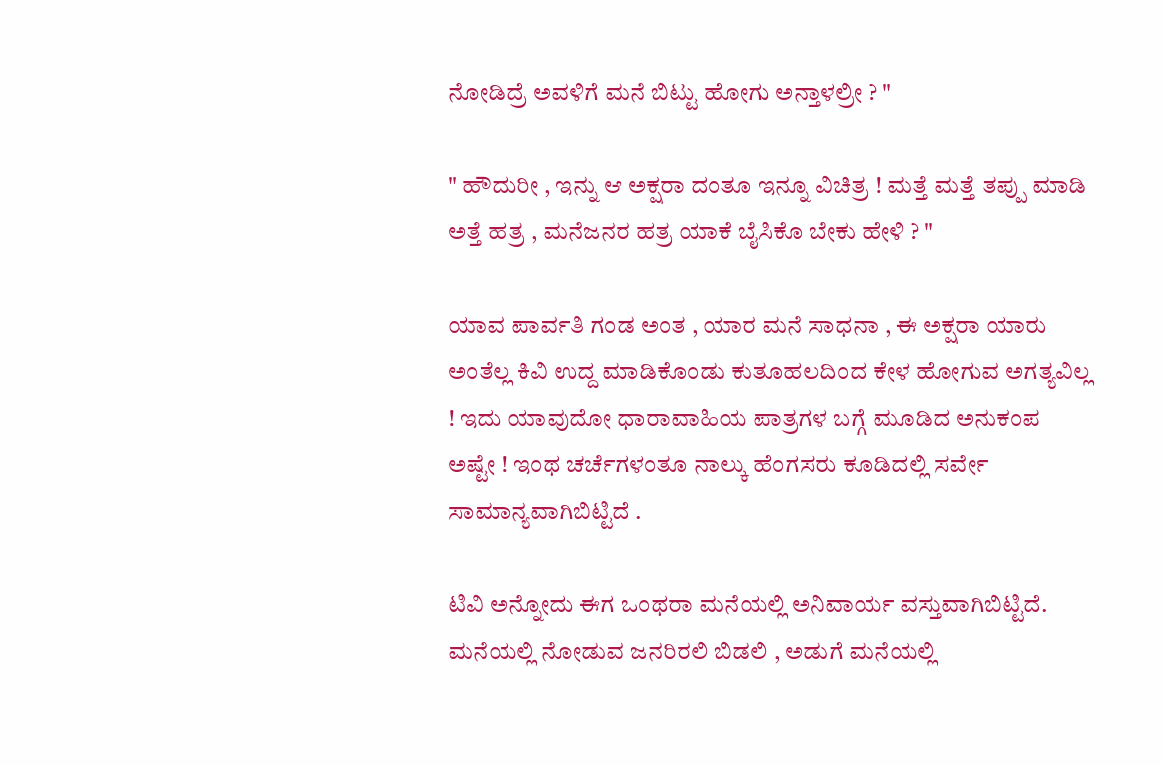ನೋಡಿದ್ರೆ ಅವಳಿಗೆ ಮನೆ ಬಿಟ್ಟು ಹೋಗು ಅನ್ತಾಳಲ್ರೀ ? "

" ಹೌದುರೀ , ಇನ್ನು ಆ ಅಕ್ಷರಾ ದಂತೂ ಇನ್ನೂ ವಿಚಿತ್ರ ! ಮತ್ತೆ ಮತ್ತೆ ತಪ್ಪು ಮಾಡಿ ಅತ್ತೆ ಹತ್ರ , ಮನೆಜನರ ಹತ್ರ ಯಾಕೆ ಬೈಸಿಕೊ ಬೇಕು ಹೇಳಿ ? "

ಯಾವ ಪಾರ್ವತಿ ಗಂಡ ಅಂತ , ಯಾರ ಮನೆ ಸಾಧನಾ , ಈ ಅಕ್ಷರಾ ಯಾರು ಅಂತೆಲ್ಲ ಕಿವಿ ಉದ್ದ ಮಾಡಿಕೊಂಡು ಕುತೂಹಲದಿಂದ ಕೇಳ ಹೋಗುವ ಅಗತ್ಯವಿಲ್ಲ ! ಇದು ಯಾವುದೋ ಧಾರಾವಾಹಿಯ ಪಾತ್ರಗಳ ಬಗ್ಗೆ ಮೂಡಿದ ಅನುಕಂಪ ಅಷ್ಟೇ ! ಇಂಥ ಚರ್ಚೆಗಳಂತೂ ನಾಲ್ಕು ಹೆಂಗಸರು ಕೂಡಿದಲ್ಲಿ ಸರ್ವೇ ಸಾಮಾನ್ಯವಾಗಿಬಿಟ್ಟಿದೆ .

ಟಿವಿ ಅನ್ನೋದು ಈಗ ಒಂಥರಾ ಮನೆಯಲ್ಲಿ ಅನಿವಾರ್ಯ ವಸ್ತುವಾಗಿಬಿಟ್ಟಿದೆ. ಮನೆಯಲ್ಲಿ ನೋಡುವ ಜನರಿರಲಿ ಬಿಡಲಿ , ಅಡುಗೆ ಮನೆಯಲ್ಲಿ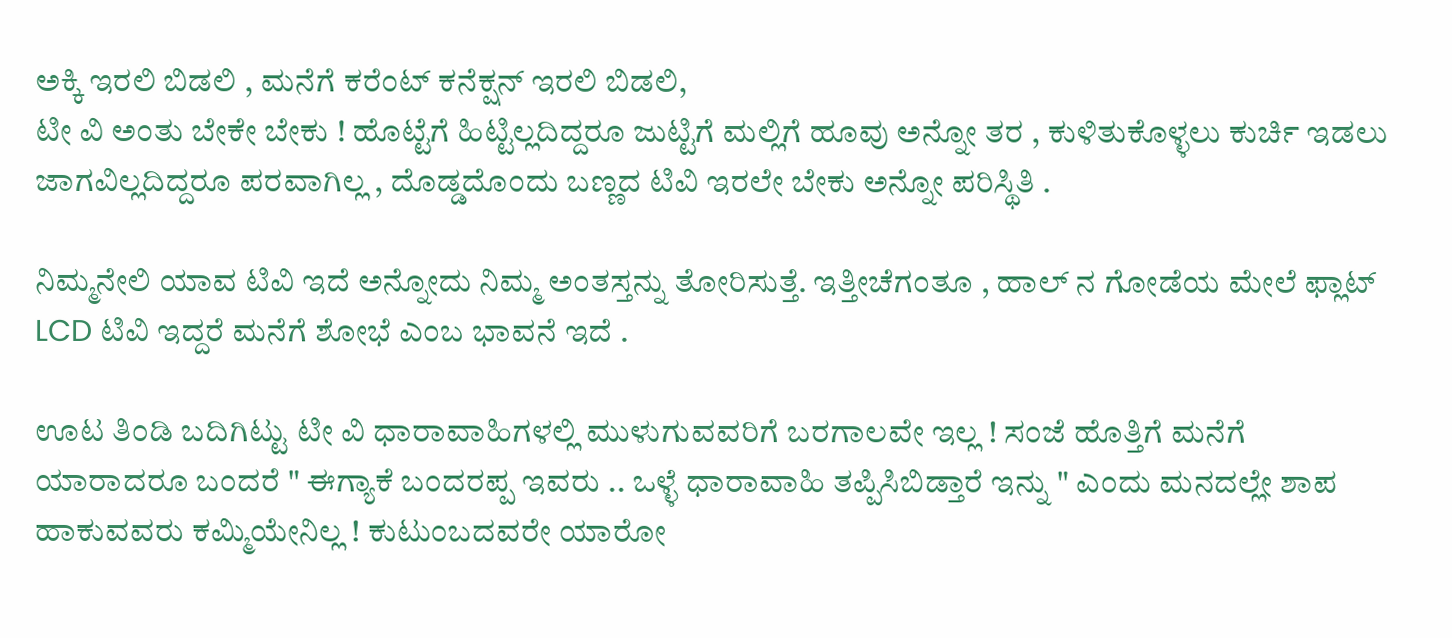ಅಕ್ಕಿ ಇರಲಿ ಬಿಡಲಿ , ಮನೆಗೆ ಕರೆಂಟ್ ಕನೆಕ್ಷನ್ ಇರಲಿ ಬಿಡಲಿ,
ಟೀ ವಿ ಅಂತು ಬೇಕೇ ಬೇಕು ! ಹೊಟ್ಟೆಗೆ ಹಿಟ್ಟಿಲ್ಲದಿದ್ದರೂ ಜುಟ್ಟಿಗೆ ಮಲ್ಲಿಗೆ ಹೂವು ಅನ್ನೋ ತರ , ಕುಳಿತುಕೊಳ್ಳಲು ಕುರ್ಚಿ ಇಡಲು ಜಾಗವಿಲ್ಲದಿದ್ದರೂ ಪರವಾಗಿಲ್ಲ , ದೊಡ್ಡದೊಂದು ಬಣ್ಣದ ಟಿವಿ ಇರಲೇ ಬೇಕು ಅನ್ನೋ ಪರಿಸ್ಥಿತಿ .

ನಿಮ್ಮನೇಲಿ ಯಾವ ಟಿವಿ ಇದೆ ಅನ್ನೋದು ನಿಮ್ಮ ಅಂತಸ್ತನ್ನು ತೋರಿಸುತ್ತೆ. ಇತ್ತೀಚೆಗಂತೂ , ಹಾಲ್ ನ ಗೋಡೆಯ ಮೇಲೆ ಫ್ಲಾಟ್ LCD ಟಿವಿ ಇದ್ದರೆ ಮನೆಗೆ ಶೋಭೆ ಎಂಬ ಭಾವನೆ ಇದೆ .

ಊಟ ತಿಂಡಿ ಬದಿಗಿಟ್ಟು ಟೀ ವಿ ಧಾರಾವಾಹಿಗಳಲ್ಲಿ ಮುಳುಗುವವರಿಗೆ ಬರಗಾಲವೇ ಇಲ್ಲ ! ಸಂಜೆ ಹೊತ್ತಿಗೆ ಮನೆಗೆ ಯಾರಾದರೂ ಬಂದರೆ " ಈಗ್ಯಾಕೆ ಬಂದರಪ್ಪ ಇವರು .. ಒಳ್ಳೆ ಧಾರಾವಾಹಿ ತಪ್ಪಿಸಿಬಿಡ್ತಾರೆ ಇನ್ನು " ಎಂದು ಮನದಲ್ಲೇ ಶಾಪ ಹಾಕುವವರು ಕಮ್ಮಿಯೇನಿಲ್ಲ ! ಕುಟುಂಬದವರೇ ಯಾರೋ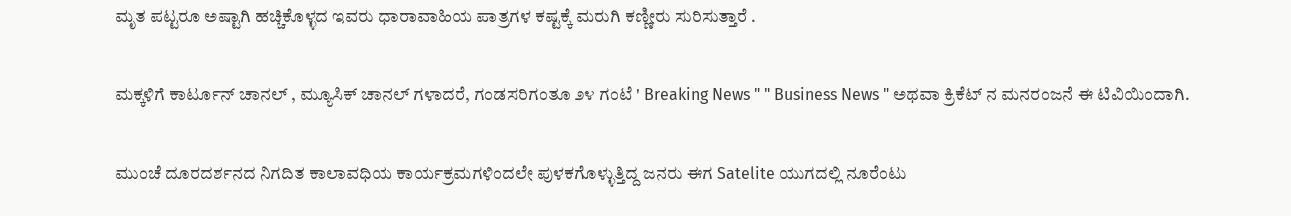ಮೃತ ಪಟ್ಟರೂ ಅಷ್ಟಾಗಿ ಹಚ್ಚಿಕೊಳ್ಳದ ಇವರು ಧಾರಾವಾಹಿಯ ಪಾತ್ರಗಳ ಕಷ್ಟಕ್ಕೆ ಮರುಗಿ ಕಣ್ಣೀರು ಸುರಿಸುತ್ತಾರೆ .

ಮಕ್ಕಳಿಗೆ ಕಾರ್ಟೂನ್ ಚಾನಲ್ , ಮ್ಯೂಸಿಕ್ ಚಾನಲ್ ಗಳಾದರೆ, ಗಂಡಸರಿಗಂತೂ ೨೪ ಗಂಟೆ ' Breaking News " " Business News " ಅಥವಾ ಕ್ರಿಕೆಟ್ ನ ಮನರಂಜನೆ ಈ ಟಿವಿಯಿಂದಾಗಿ.

ಮುಂಚೆ ದೂರದರ್ಶನದ ನಿಗದಿತ ಕಾಲಾವಧಿಯ ಕಾರ್ಯಕ್ರಮಗಳಿಂದಲೇ ಪುಳಕಗೊಳ್ಳುತ್ತಿದ್ದ ಜನರು ಈಗ Satelite ಯುಗದಲ್ಲಿ ನೂರೆಂಟು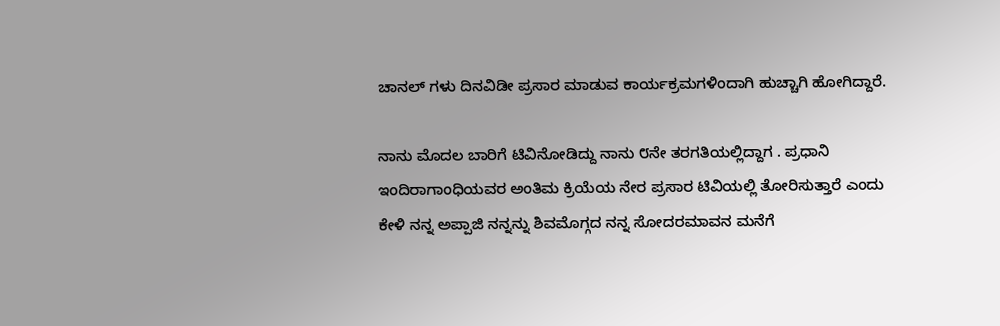ಚಾನಲ್ ಗಳು ದಿನವಿಡೀ ಪ್ರಸಾರ ಮಾಡುವ ಕಾರ್ಯಕ್ರಮಗಳಿಂದಾಗಿ ಹುಚ್ಚಾಗಿ ಹೋಗಿದ್ದಾರೆ.

ನಾನು ಮೊದಲ ಬಾರಿಗೆ ಟಿವಿನೋಡಿದ್ದು ನಾನು ೮ನೇ ತರಗತಿಯಲ್ಲಿದ್ದಾಗ . ಪ್ರಧಾನಿ ಇಂದಿರಾಗಾಂಧಿಯವರ ಅಂತಿಮ ಕ್ರಿಯೆಯ ನೇರ ಪ್ರಸಾರ ಟಿವಿಯಲ್ಲಿ ತೋರಿಸುತ್ತಾರೆ ಎಂದು ಕೇಳಿ ನನ್ನ ಅಪ್ಪಾಜಿ ನನ್ನನ್ನು ಶಿವಮೊಗ್ಗದ ನನ್ನ ಸೋದರಮಾವನ ಮನೆಗೆ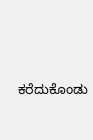ಕರೆದುಕೊಂಡು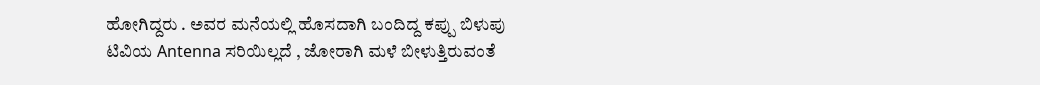ಹೋಗಿದ್ದರು . ಅವರ ಮನೆಯಲ್ಲಿ ಹೊಸದಾಗಿ ಬಂದಿದ್ದ ಕಪ್ಪು ಬಿಳುಪು ಟಿವಿಯ Antenna ಸರಿಯಿಲ್ಲದೆ , ಜೋರಾಗಿ ಮಳೆ ಬೀಳುತ್ತಿರುವಂತೆ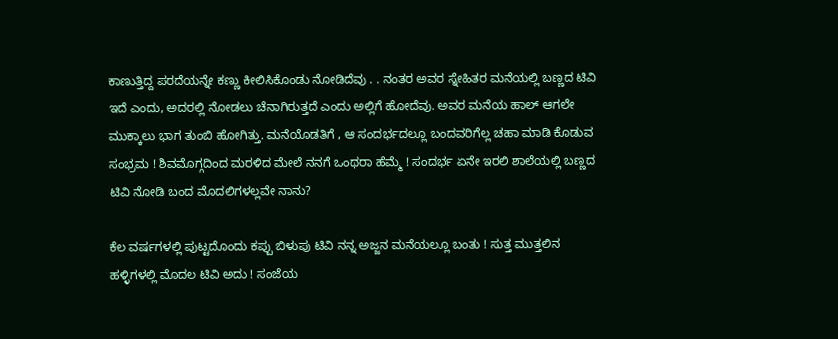ಕಾಣುತ್ತಿದ್ದ ಪರದೆಯನ್ನೇ ಕಣ್ಣು ಕೀಲಿಸಿಕೊಂಡು ನೋಡಿದೆವು . . ನಂತರ ಅವರ ಸ್ನೇಹಿತರ ಮನೆಯಲ್ಲಿ ಬಣ್ಣದ ಟಿವಿ ಇದೆ ಎಂದು, ಅದರಲ್ಲಿ ನೋಡಲು ಚೆನಾಗಿರುತ್ತದೆ ಎಂದು ಅಲ್ಲಿಗೆ ಹೋದೆವು. ಅವರ ಮನೆಯ ಹಾಲ್ ಆಗಲೇ ಮುಕ್ಕಾಲು ಭಾಗ ತುಂಬಿ ಹೋಗಿತ್ತು. ಮನೆಯೊಡತಿಗೆ , ಆ ಸಂದರ್ಭದಲ್ಲೂ ಬಂದವರಿಗೆಲ್ಲ ಚಹಾ ಮಾಡಿ ಕೊಡುವ ಸಂಭ್ರಮ ! ಶಿವಮೊಗ್ಗದಿಂದ ಮರಳಿದ ಮೇಲೆ ನನಗೆ ಒಂಥರಾ ಹೆಮ್ಮೆ ! ಸಂದರ್ಭ ಏನೇ ಇರಲಿ ಶಾಲೆಯಲ್ಲಿ ಬಣ್ಣದ ಟಿವಿ ನೋಡಿ ಬಂದ ಮೊದಲಿಗಳಲ್ಲವೇ ನಾನು?

ಕೆಲ ವರ್ಷಗಳಲ್ಲಿ ಪುಟ್ಟದೊಂದು ಕಪ್ಪು ಬಿಳುಪು ಟಿವಿ ನನ್ನ ಅಜ್ಜನ ಮನೆಯಲ್ಲೂ ಬಂತು ! ಸುತ್ತ ಮುತ್ತಲಿನ ಹಳ್ಳಿಗಳಲ್ಲಿ ಮೊದಲ ಟಿವಿ ಅದು ! ಸಂಜೆಯ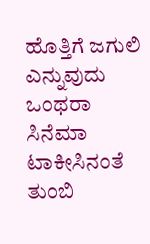ಹೊತ್ತಿಗೆ ಜಗುಲಿ ಎನ್ನುವುದು ಒಂಥರಾ ಸಿನೆಮಾ ಟಾಕೀಸಿನಂತೆ ತುಂಬಿ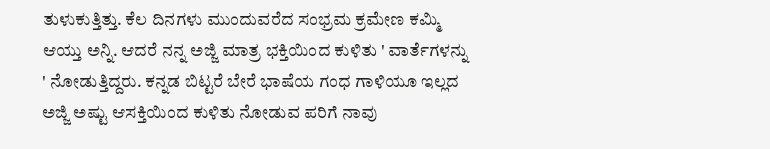ತುಳುಕುತ್ತಿತ್ತು. ಕೆಲ ದಿನಗಳು ಮುಂದುವರೆದ ಸಂಭ್ರಮ ಕ್ರಮೇಣ ಕಮ್ಮಿ ಆಯ್ತು ಅನ್ನಿ. ಆದರೆ ನನ್ನ ಅಜ್ಜಿ ಮಾತ್ರ ಭಕ್ತಿಯಿಂದ ಕುಳಿತು ' ವಾರ್ತೆಗಳನ್ನು ' ನೋಡುತ್ತಿದ್ದರು. ಕನ್ನಡ ಬಿಟ್ಟರೆ ಬೇರೆ ಭಾಷೆಯ ಗಂಧ ಗಾಳಿಯೂ ಇಲ್ಲದ ಅಜ್ಜಿ ಅಷ್ಟು ಆಸಕ್ತಿಯಿಂದ ಕುಳಿತು ನೋಡುವ ಪರಿಗೆ ನಾವು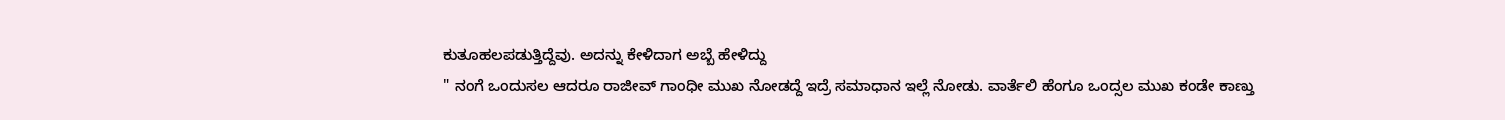ಕುತೂಹಲಪಡುತ್ತಿದ್ದೆವು. ಅದನ್ನು ಕೇಳಿದಾಗ ಅಬ್ಬೆ ಹೇಳಿದ್ದು
" ನಂಗೆ ಒಂದುಸಲ ಆದರೂ ರಾಜೀವ್ ಗಾಂಧೀ ಮುಖ ನೋಡದ್ದೆ ಇದ್ರೆ ಸಮಾಧಾನ ಇಲ್ಲೆ ನೋಡು. ವಾರ್ತೆಲಿ ಹೆಂಗೂ ಒಂದ್ಸಲ ಮುಖ ಕಂಡೇ ಕಾಣ್ತು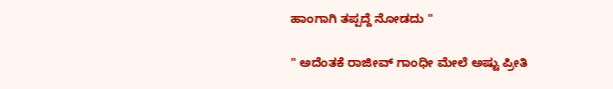ಹಾಂಗಾಗಿ ತಪ್ಪದ್ದೆ ನೋಡದು "

" ಅದೆಂತಕೆ ರಾಜೀವ್ ಗಾಂಧೀ ಮೇಲೆ ಅಷ್ಟು ಪ್ರೀತಿ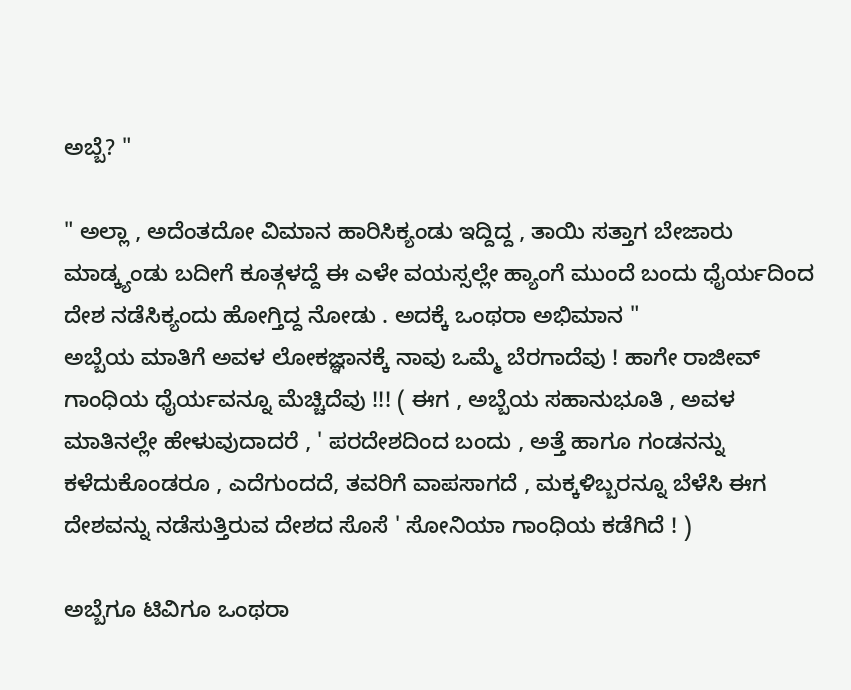ಅಬ್ಬೆ? "

" ಅಲ್ಲಾ , ಅದೆಂತದೋ ವಿಮಾನ ಹಾರಿಸಿಕ್ಯಂಡು ಇದ್ದಿದ್ದ , ತಾಯಿ ಸತ್ತಾಗ ಬೇಜಾರು ಮಾಡ್ಕ್ಯಂಡು ಬದೀಗೆ ಕೂತ್ಗಳದ್ದೆ ಈ ಎಳೇ ವಯಸ್ಸಲ್ಲೇ ಹ್ಯಾಂಗೆ ಮುಂದೆ ಬಂದು ಧೈರ್ಯದಿಂದ ದೇಶ ನಡೆಸಿಕ್ಯಂದು ಹೋಗ್ತಿದ್ದ ನೋಡು . ಅದಕ್ಕೆ ಒಂಥರಾ ಅಭಿಮಾನ "
ಅಬ್ಬೆಯ ಮಾತಿಗೆ ಅವಳ ಲೋಕಜ್ಞಾನಕ್ಕೆ ನಾವು ಒಮ್ಮೆ ಬೆರಗಾದೆವು ! ಹಾಗೇ ರಾಜೀವ್ ಗಾಂಧಿಯ ಧೈರ್ಯವನ್ನೂ ಮೆಚ್ಚಿದೆವು !!! ( ಈಗ , ಅಬ್ಬೆಯ ಸಹಾನುಭೂತಿ , ಅವಳ ಮಾತಿನಲ್ಲೇ ಹೇಳುವುದಾದರೆ , ' ಪರದೇಶದಿಂದ ಬಂದು , ಅತ್ತೆ ಹಾಗೂ ಗಂಡನನ್ನು ಕಳೆದುಕೊಂಡರೂ , ಎದೆಗುಂದದೆ, ತವರಿಗೆ ವಾಪಸಾಗದೆ , ಮಕ್ಕಳಿಬ್ಬರನ್ನೂ ಬೆಳೆಸಿ ಈಗ ದೇಶವನ್ನು ನಡೆಸುತ್ತಿರುವ ದೇಶದ ಸೊಸೆ ' ಸೋನಿಯಾ ಗಾಂಧಿಯ ಕಡೆಗಿದೆ ! )

ಅಬ್ಬೆಗೂ ಟಿವಿಗೂ ಒಂಥರಾ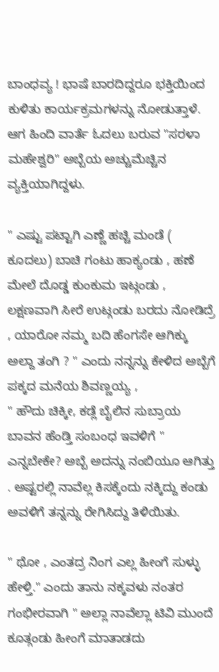ಬಾಂಧವ್ಯ ! ಭಾಷೆ ಬಾರದಿದ್ದರೂ ಭಕ್ತಿಯಿಂದ ಕುಳಿತು ಕಾರ್ಯಕ್ರಮಗಳನ್ನು ನೋಡುತ್ತಾಳೆ. ಆಗ ಹಿಂದಿ ವಾರ್ತೆ ಓದಲು ಬರುವ "ಸರಳಾ ಮಹೇಶ್ವರಿ" ಅಬ್ಬೆಯ ಅಚ್ಚುಮೆಚ್ಚಿನ ವ್ಯಕ್ತಿಯಾಗಿದ್ದಳು.

" ಎಷ್ಟು ಪಟ್ಟಾಗಿ ಎಣ್ಣೆ ಹಚ್ಚಿ ಮಂಡೆ ( ಕೂದಲು) ಬಾಚಿ ಗಂಟು ಹಾಕ್ಯಂಡು , ಹಣೆ ಮೇಲೆ ದೊಡ್ಡ ಕುಂಕುಮ ಇಟ್ಗಂಡು , ಲಕ್ಷಣವಾಗಿ ಸೀರೆ ಉಟ್ಗಂಡು ಬರದು ನೋಡಿದ್ರೆ , ಯಾರೋ ನಮ್ಮ ಬದಿ ಹೆಂಗಸೇ ಆಗಿಕ್ಕು ಅಲ್ದಾ ತಂಗಿ ? " ಎಂದು ನನ್ನನ್ನು ಕೇಳಿದ ಅಬ್ಬೆಗೆ ಪಕ್ಕದ ಮನೆಯ ಶಿವಣ್ಣಯ್ಯ ,
" ಹೌದು ಚಿಕ್ಕೀ, ಕಡ್ಲೆ ಬೈಲಿನ ಸುಬ್ರಾಯ ಬಾವನ ಹೆಂಡ್ತಿ ಸಂಬಂಧ ಇವಳಿಗೆ " ಎನ್ನಬೇಕೇ? ಅಬ್ಬೆ ಅದನ್ನು ನಂಬಿಯೂ ಆಗಿತ್ತು . ಅಷ್ಟರಲ್ಲಿ ನಾವೆಲ್ಲ ಕಿಸಕ್ಕೆಂದು ನಕ್ಕಿದ್ದು ಕಂಡು ಅವಳಿಗೆ ತನ್ನನ್ನು ರೇಗಿಸಿದ್ದು ತಿಳಿಯಿತು.

" ಥೋ , ಎಂತದ್ರ ನಿಂಗ ಎಲ್ಲ ಹೀಂಗೆ ಸುಳ್ಳು ಹೇಳ್ತಿ." ಎಂದು ತಾನು ನಕ್ಕವಳು ನಂತರ ಗಂಭೀರವಾಗಿ " ಅಲ್ಲಾ ನಾವೆಲ್ಲಾ ಟಿವಿ ಮುಂದೆ ಕೂತ್ಗಂಡು ಹೀಂಗೆ ಮಾತಾಡದು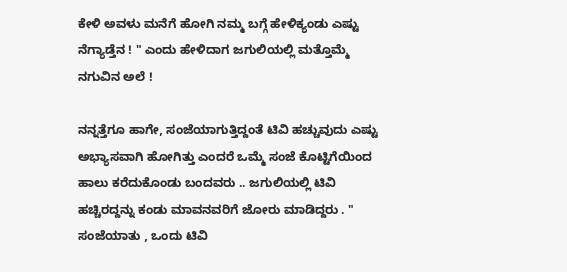ಕೇಳಿ ಅವಳು ಮನೆಗೆ ಹೋಗಿ ನಮ್ಮ ಬಗ್ಗೆ ಹೇಳಿಕ್ಯಂಡು ಎಷ್ಟು ನೆಗ್ಯಾಡ್ತೆನ ! " ಎಂದು ಹೇಳಿದಾಗ ಜಗುಲಿಯಲ್ಲಿ ಮತ್ತೊಮ್ಮೆ ನಗುವಿನ ಅಲೆ !

ನನ್ನತ್ತೆಗೂ ಹಾಗೇ, ಸಂಜೆಯಾಗುತ್ತಿದ್ದಂತೆ ಟಿವಿ ಹಚ್ಚುವುದು ಎಷ್ಟು ಅಭ್ಯಾಸವಾಗಿ ಹೋಗಿತ್ತು ಎಂದರೆ ಒಮ್ಮೆ ಸಂಜೆ ಕೊಟ್ಟಿಗೆಯಿಂದ ಹಾಲು ಕರೆದುಕೊಂಡು ಬಂದವರು .. ಜಗುಲಿಯಲ್ಲಿ ಟಿವಿ ಹಚ್ಚಿರದ್ದನ್ನು ಕಂಡು ಮಾವನವರಿಗೆ ಜೋರು ಮಾಡಿದ್ದರು . " ಸಂಜೆಯಾತು , ಒಂದು ಟಿವಿ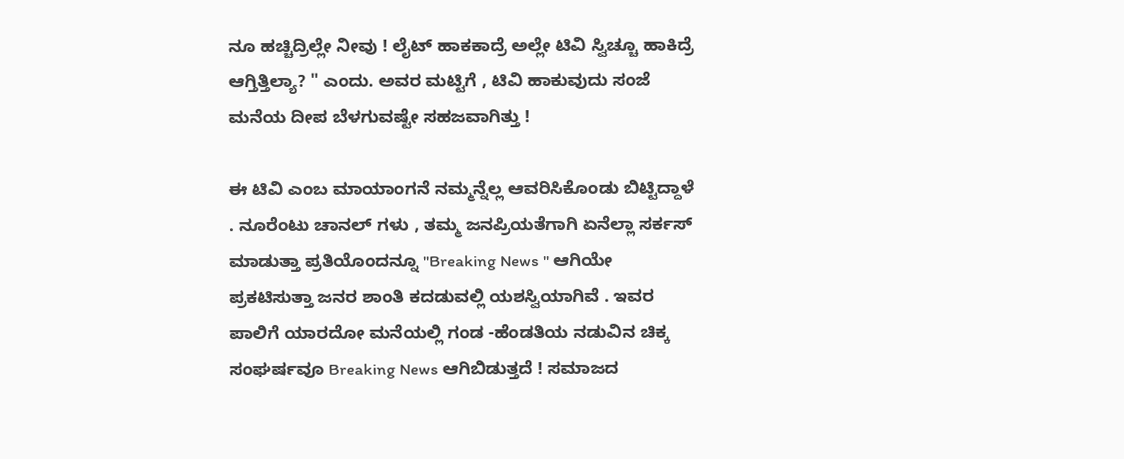ನೂ ಹಚ್ಚಿದ್ರಿಲ್ಲೇ ನೀವು ! ಲೈಟ್ ಹಾಕಕಾದ್ರೆ ಅಲ್ಲೇ ಟಿವಿ ಸ್ವಿಚ್ಚೂ ಹಾಕಿದ್ರೆ ಆಗ್ತಿತ್ತಿಲ್ಯಾ? " ಎಂದು. ಅವರ ಮಟ್ಟಿಗೆ , ಟಿವಿ ಹಾಕುವುದು ಸಂಜೆ ಮನೆಯ ದೀಪ ಬೆಳಗುವಷ್ಟೇ ಸಹಜವಾಗಿತ್ತು !

ಈ ಟಿವಿ ಎಂಬ ಮಾಯಾಂಗನೆ ನಮ್ಮನ್ನೆಲ್ಲ ಆವರಿಸಿಕೊಂಡು ಬಿಟ್ಟಿದ್ದಾಳೆ . ನೂರೆಂಟು ಚಾನಲ್ ಗಳು , ತಮ್ಮ ಜನಪ್ರಿಯತೆಗಾಗಿ ಏನೆಲ್ಲಾ ಸರ್ಕಸ್ ಮಾಡುತ್ತಾ ಪ್ರತಿಯೊಂದನ್ನೂ "Breaking News " ಆಗಿಯೇ ಪ್ರಕಟಿಸುತ್ತಾ ಜನರ ಶಾಂತಿ ಕದಡುವಲ್ಲಿ ಯಶಸ್ವಿಯಾಗಿವೆ . ಇವರ ಪಾಲಿಗೆ ಯಾರದೋ ಮನೆಯಲ್ಲಿ ಗಂಡ -ಹೆಂಡತಿಯ ನಡುವಿನ ಚಿಕ್ಕ ಸಂಘರ್ಷವೂ Breaking News ಆಗಿಬಿಡುತ್ತದೆ ! ಸಮಾಜದ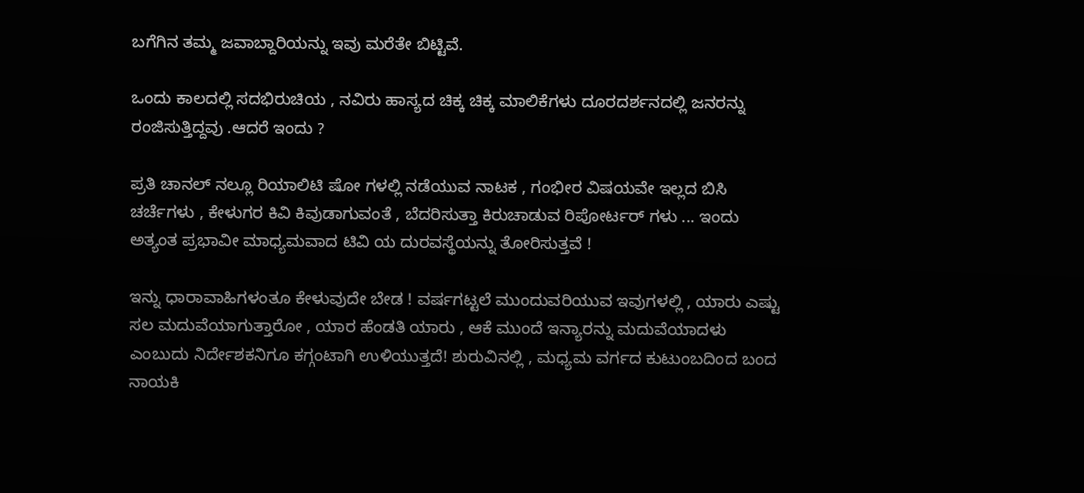ಬಗೆಗಿನ ತಮ್ಮ ಜವಾಬ್ದಾರಿಯನ್ನು ಇವು ಮರೆತೇ ಬಿಟ್ಟಿವೆ.

ಒಂದು ಕಾಲದಲ್ಲಿ ಸದಭಿರುಚಿಯ , ನವಿರು ಹಾಸ್ಯದ ಚಿಕ್ಕ ಚಿಕ್ಕ ಮಾಲಿಕೆಗಳು ದೂರದರ್ಶನದಲ್ಲಿ ಜನರನ್ನು ರಂಜಿಸುತ್ತಿದ್ದವು .ಆದರೆ ಇಂದು ?

ಪ್ರತಿ ಚಾನಲ್ ನಲ್ಲೂ ರಿಯಾಲಿಟಿ ಷೋ ಗಳಲ್ಲಿ ನಡೆಯುವ ನಾಟಕ , ಗಂಭೀರ ವಿಷಯವೇ ಇಲ್ಲದ ಬಿಸಿ ಚರ್ಚೆಗಳು , ಕೇಳುಗರ ಕಿವಿ ಕಿವುಡಾಗುವಂತೆ , ಬೆದರಿಸುತ್ತಾ ಕಿರುಚಾಡುವ ರಿಪೋರ್ಟರ್ ಗಳು ... ಇಂದು ಅತ್ಯಂತ ಪ್ರಭಾವೀ ಮಾಧ್ಯಮವಾದ ಟಿವಿ ಯ ದುರವಸ್ಥೆಯನ್ನು ತೋರಿಸುತ್ತವೆ !

ಇನ್ನು ಧಾರಾವಾಹಿಗಳಂತೂ ಕೇಳುವುದೇ ಬೇಡ ! ವರ್ಷಗಟ್ಟಲೆ ಮುಂದುವರಿಯುವ ಇವುಗಳಲ್ಲಿ , ಯಾರು ಎಷ್ಟು ಸಲ ಮದುವೆಯಾಗುತ್ತಾರೋ , ಯಾರ ಹೆಂಡತಿ ಯಾರು , ಆಕೆ ಮುಂದೆ ಇನ್ಯಾರನ್ನು ಮದುವೆಯಾದಳು ಎಂಬುದು ನಿರ್ದೇಶಕನಿಗೂ ಕಗ್ಗಂಟಾಗಿ ಉಳಿಯುತ್ತದೆ! ಶುರುವಿನಲ್ಲಿ , ಮಧ್ಯಮ ವರ್ಗದ ಕುಟುಂಬದಿಂದ ಬಂದ ನಾಯಕಿ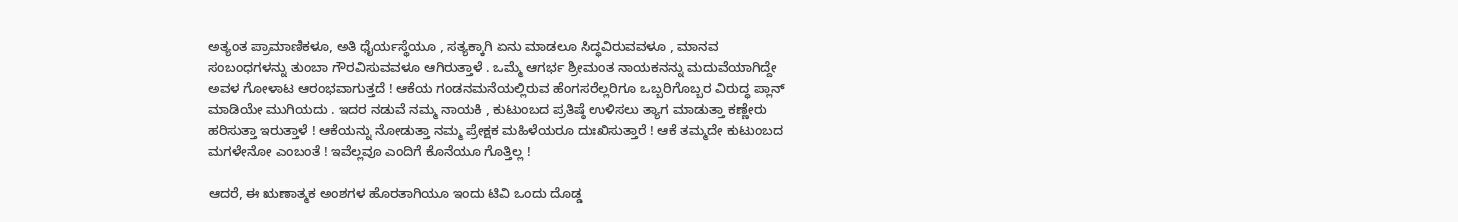ಅತ್ಯಂತ ಪ್ರಾಮಾಣಿಕಳೂ, ಅತಿ ಧೈರ್ಯಸ್ಥೆಯೂ , ಸತ್ಯಕ್ಕಾಗಿ ಏನು ಮಾಡಲೂ ಸಿದ್ಧವಿರುವವಳೂ , ಮಾನವ ಸಂಬಂಧಗಳನ್ನು ತುಂಬಾ ಗೌರವಿಸುವವಳೂ ಆಗಿರುತ್ತಾಳೆ . ಒಮ್ಮೆ ಆಗರ್ಭ ಶ್ರೀಮಂತ ನಾಯಕನನ್ನು ಮದುವೆಯಾಗಿದ್ದೇ ಅವಳ ಗೋಳಾಟ ಆರಂಭವಾಗುತ್ತದೆ ! ಆಕೆಯ ಗಂಡನಮನೆಯಲ್ಲಿರುವ ಹೆಂಗಸರೆಲ್ಲರಿಗೂ ಒಬ್ಬರಿಗೊಬ್ಬರ ವಿರುದ್ಧ ಪ್ಲಾನ್ ಮಾಡಿಯೇ ಮುಗಿಯದು . ಇದರ ನಡುವೆ ನಮ್ಮ ನಾಯಕಿ , ಕುಟುಂಬದ ಪ್ರತಿಷ್ಠೆ ಉಳಿಸಲು ತ್ಯಾಗ ಮಾಡುತ್ತಾ ಕಣ್ಣೇರು ಹರಿಸುತ್ತಾ ಇರುತ್ತಾಳೆ ! ಆಕೆಯನ್ನು ನೋಡುತ್ತಾ ನಮ್ಮ ಪ್ರೇಕ್ಷಕ ಮಹಿಳೆಯರೂ ದುಃಖಿಸುತ್ತಾರೆ ! ಆಕೆ ತಮ್ಮದೇ ಕುಟುಂಬದ ಮಗಳೇನೋ ಎಂಬಂತೆ ! ಇವೆಲ್ಲವೂ ಎಂದಿಗೆ ಕೊನೆಯೂ ಗೊತ್ತಿಲ್ಲ !

ಆದರೆ, ಈ ಋಣಾತ್ಮಕ ಅಂಶಗಳ ಹೊರತಾಗಿಯೂ ಇಂದು ಟಿವಿ ಒಂದು ದೊಡ್ಡ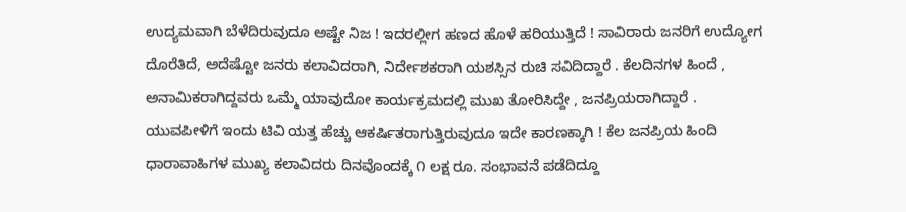ಉದ್ಯಮವಾಗಿ ಬೆಳೆದಿರುವುದೂ ಅಷ್ಟೇ ನಿಜ ! ಇದರಲ್ಲೀಗ ಹಣದ ಹೊಳೆ ಹರಿಯುತ್ತಿದೆ ! ಸಾವಿರಾರು ಜನರಿಗೆ ಉದ್ಯೋಗ ದೊರೆತಿದೆ, ಅದೆಷ್ಟೋ ಜನರು ಕಲಾವಿದರಾಗಿ, ನಿರ್ದೇಶಕರಾಗಿ ಯಶಸ್ಸಿನ ರುಚಿ ಸವಿದಿದ್ದಾರೆ . ಕೆಲದಿನಗಳ ಹಿಂದೆ , ಅನಾಮಿಕರಾಗಿದ್ದವರು ಒಮ್ಮೆ ಯಾವುದೋ ಕಾರ್ಯಕ್ರಮದಲ್ಲಿ ಮುಖ ತೋರಿಸಿದ್ದೇ , ಜನಪ್ರಿಯರಾಗಿದ್ದಾರೆ . ಯುವಪೀಳಿಗೆ ಇಂದು ಟಿವಿ ಯತ್ತ ಹೆಚ್ಚು ಆಕರ್ಷಿತರಾಗುತ್ತಿರುವುದೂ ಇದೇ ಕಾರಣಕ್ಕಾಗಿ ! ಕೆಲ ಜನಪ್ರಿಯ ಹಿಂದಿ ಧಾರಾವಾಹಿಗಳ ಮುಖ್ಯ ಕಲಾವಿದರು ದಿನವೊಂದಕ್ಕೆ ೧ ಲಕ್ಷ ರೂ. ಸಂಭಾವನೆ ಪಡೆದಿದ್ದೂ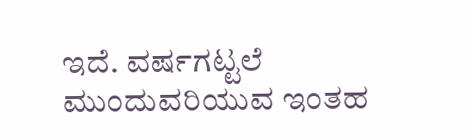ಇದೆ. ವರ್ಷಗಟ್ಟಲೆ ಮುಂದುವರಿಯುವ ಇಂತಹ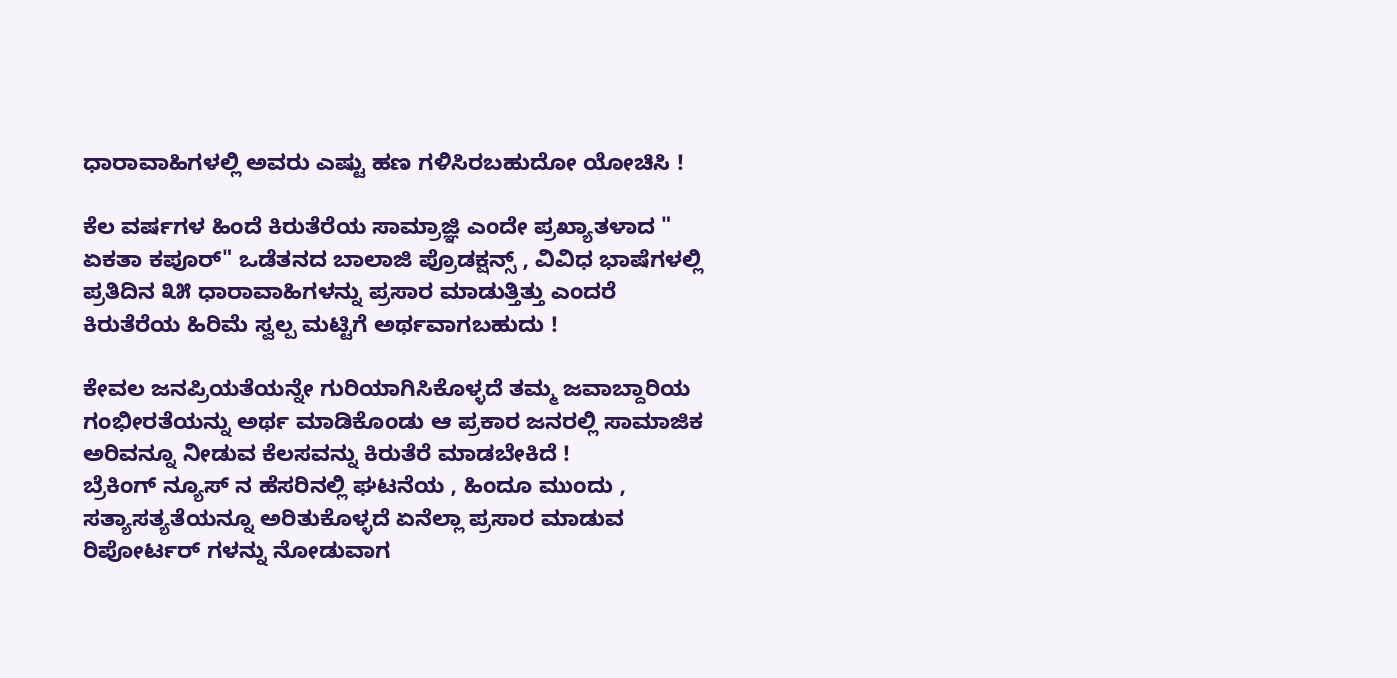ಧಾರಾವಾಹಿಗಳಲ್ಲಿ ಅವರು ಎಷ್ಟು ಹಣ ಗಳಿಸಿರಬಹುದೋ ಯೋಚಿಸಿ !

ಕೆಲ ವರ್ಷಗಳ ಹಿಂದೆ ಕಿರುತೆರೆಯ ಸಾಮ್ರಾಜ್ಞಿ ಎಂದೇ ಪ್ರಖ್ಯಾತಳಾದ " ಏಕತಾ ಕಪೂರ್" ಒಡೆತನದ ಬಾಲಾಜಿ ಪ್ರೊಡಕ್ಷನ್ಸ್ , ವಿವಿಧ ಭಾಷೆಗಳಲ್ಲಿ ಪ್ರತಿದಿನ ೩೫ ಧಾರಾವಾಹಿಗಳನ್ನು ಪ್ರಸಾರ ಮಾಡುತ್ತಿತ್ತು ಎಂದರೆ ಕಿರುತೆರೆಯ ಹಿರಿಮೆ ಸ್ವಲ್ಪ ಮಟ್ಟಿಗೆ ಅರ್ಥವಾಗಬಹುದು !

ಕೇವಲ ಜನಪ್ರಿಯತೆಯನ್ನೇ ಗುರಿಯಾಗಿಸಿಕೊಳ್ಳದೆ ತಮ್ಮ ಜವಾಬ್ದಾರಿಯ ಗಂಭೀರತೆಯನ್ನು ಅರ್ಥ ಮಾಡಿಕೊಂಡು ಆ ಪ್ರಕಾರ ಜನರಲ್ಲಿ ಸಾಮಾಜಿಕ ಅರಿವನ್ನೂ ನೀಡುವ ಕೆಲಸವನ್ನು ಕಿರುತೆರೆ ಮಾಡಬೇಕಿದೆ !
ಬ್ರೆಕಿಂಗ್ ನ್ಯೂಸ್ ನ ಹೆಸರಿನಲ್ಲಿ ಘಟನೆಯ , ಹಿಂದೂ ಮುಂದು , ಸತ್ಯಾಸತ್ಯತೆಯನ್ನೂ ಅರಿತುಕೊಳ್ಳದೆ ಏನೆಲ್ಲಾ ಪ್ರಸಾರ ಮಾಡುವ ರಿಪೋರ್ಟರ್ ಗಳನ್ನು ನೋಡುವಾಗ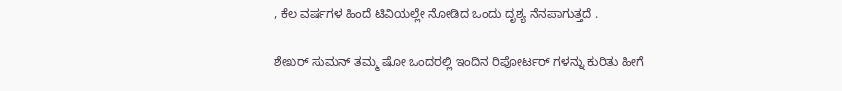, ಕೆಲ ವರ್ಷಗಳ ಹಿಂದೆ ಟಿವಿಯಲ್ಲೇ ನೋಡಿದ ಒಂದು ದೃಶ್ಯ ನೆನಪಾಗುತ್ತದೆ .

ಶೇಖರ್ ಸುಮನ್ ತಮ್ಮ ಷೋ ಒಂದರಲ್ಲಿ ಇಂದಿನ ರಿಪೋರ್ಟರ್ ಗಳನ್ನು ಕುರಿತು ಹೀಗೆ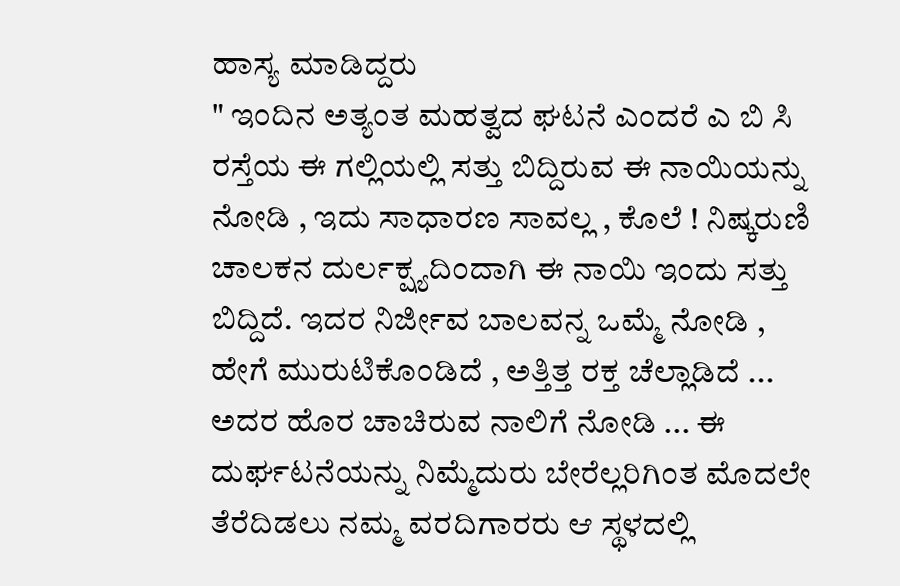ಹಾಸ್ಯ ಮಾಡಿದ್ದರು
" ಇಂದಿನ ಅತ್ಯಂತ ಮಹತ್ವದ ಘಟನೆ ಎಂದರೆ ಎ ಬಿ ಸಿ ರಸ್ತೆಯ ಈ ಗಲ್ಲಿಯಲ್ಲಿ ಸತ್ತು ಬಿದ್ದಿರುವ ಈ ನಾಯಿಯನ್ನು ನೋಡಿ , ಇದು ಸಾಧಾರಣ ಸಾವಲ್ಲ , ಕೊಲೆ ! ನಿಷ್ಕರುಣಿ ಚಾಲಕನ ದುರ್ಲಕ್ಷ್ಯದಿಂದಾಗಿ ಈ ನಾಯಿ ಇಂದು ಸತ್ತು ಬಿದ್ದಿದೆ. ಇದರ ನಿರ್ಜೀವ ಬಾಲವನ್ನ ಒಮ್ಮೆ ನೋಡಿ , ಹೇಗೆ ಮುರುಟಿಕೊಂಡಿದೆ , ಅತ್ತಿತ್ತ ರಕ್ತ ಚೆಲ್ಲಾಡಿದೆ ... ಅದರ ಹೊರ ಚಾಚಿರುವ ನಾಲಿಗೆ ನೋಡಿ ... ಈ ದುರ್ಘಟನೆಯನ್ನು ನಿಮ್ಮೆದುರು ಬೇರೆಲ್ಲರಿಗಿಂತ ಮೊದಲೇ ತೆರೆದಿಡಲು ನಮ್ಮ ವರದಿಗಾರರು ಆ ಸ್ಥಳದಲ್ಲಿ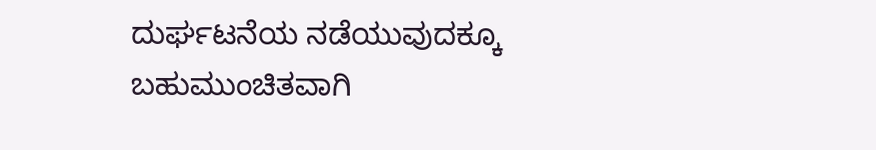ದುರ್ಘಟನೆಯ ನಡೆಯುವುದಕ್ಕೂ ಬಹುಮುಂಚಿತವಾಗಿ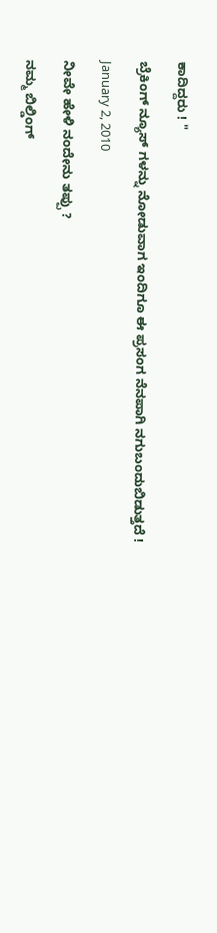ಕಾದಿದ್ದರು ! "

ಬ್ರೆಕಿಂಗ್ ನ್ಯೂಸ್ ಗಳನ್ನು ನೋಡುವಾಗ ಇಂದಿಗೂ ಈ ಪ್ರಸಂಗ ನೆನಪಾಗಿ ನಗುಬಂದುಬಿಡುತ್ತದೆ !

January 2, 2010

ನೀವೇ ಹೇಳಿ ನಂದೇನು ತಪ್ಪು ?

ನಮ್ಮ ಬಿಲ್ಡಿಂಗ್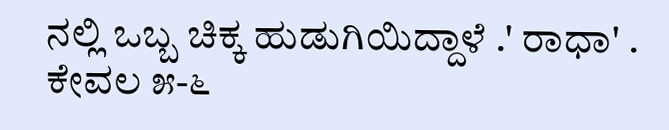ನಲ್ಲಿ ಒಬ್ಬ ಚಿಕ್ಕ ಹುಡುಗಿಯಿದ್ದಾಳೆ .' ರಾಧಾ' . ಕೇವಲ ೫-೬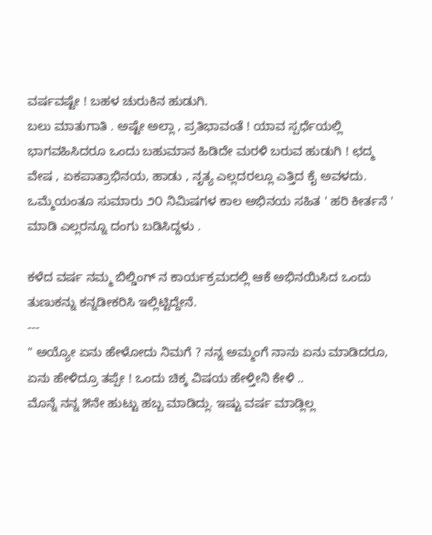ವರ್ಷವಷ್ಟೇ ! ಬಹಳ ಚುರುಕಿನ ಹುಡುಗಿ.
ಬಲು ಮಾತುಗಾತಿ . ಅಷ್ಟೇ ಅಲ್ಲಾ , ಪ್ರತಿಭಾವಂತೆ ! ಯಾವ ಸ್ಪರ್ಧೆಯಲ್ಲಿ ಭಾಗವಹಿಸಿದರೂ ಒಂದು ಬಹುಮಾನ ಹಿಡಿದೇ ಮರಳಿ ಬರುವ ಹುಡುಗಿ ! ಛದ್ಮ ವೇಷ , ಏಕಪಾತ್ರಾಭಿನಯ, ಹಾಡು , ನೃತ್ಯ ಎಲ್ಲದರಲ್ಲೂ ಎತ್ತಿದ ಕೈ ಅವಳದು. ಒಮ್ಮೆಯಂತೂ ಸುಮಾರು ೨೦ ನಿಮಿಷಗಳ ಕಾಲ ಅಭಿನಯ ಸಹಿತ ' ಹರಿ ಕೀರ್ತನೆ ' ಮಾಡಿ ಎಲ್ಲರನ್ನೂ ದಂಗು ಬಡಿಸಿದ್ದಳು .

ಕಳೆದ ವರ್ಷ ನಮ್ಮ ಬಿಲ್ಡಿಂಗ್ ನ ಕಾರ್ಯಕ್ರಮದಲ್ಲಿ ಆಕೆ ಅಭಿನಯಿಸಿದ ಒಂದು ತುಣುಕನ್ನು ಕನ್ನಡೀಕರಿಸಿ ಇಲ್ಲಿಟ್ಟಿದ್ದೇನೆ.
---
" ಅಯ್ಯೋ ಏನು ಹೇಳೋದು ನಿಮಗೆ ? ನನ್ನ ಅಮ್ಮಂಗೆ ನಾನು ಏನು ಮಾಡಿದರೂ, ಏನು ಹೇಳಿದ್ರೂ ತಪ್ಪೇ ! ಒಂದು ಚಿಕ್ಕ ವಿಷಯ ಹೇಳ್ತೀನಿ ಕೇಳಿ ..
ಮೊನ್ನೆ ನನ್ನ ೫ನೇ ಹುಟ್ಟು ಹಬ್ಬ ಮಾಡಿದ್ಲು. ಇಷ್ಟು ವರ್ಷ ಮಾಡ್ಲಿಲ್ಲ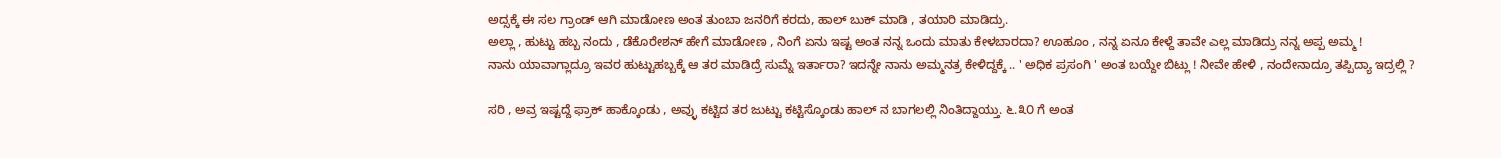ಅದ್ಸಕ್ಕೆ ಈ ಸಲ ಗ್ರಾಂಡ್ ಆಗಿ ಮಾಡೋಣ ಅಂತ ತುಂಬಾ ಜನರಿಗೆ ಕರದು, ಹಾಲ್ ಬುಕ್ ಮಾಡಿ , ತಯಾರಿ ಮಾಡಿದ್ರು.
ಅಲ್ಲಾ , ಹುಟ್ಟು ಹಬ್ಬ ನಂದು , ಡೆಕೊರೇಶನ್ ಹೇಗೆ ಮಾಡೋಣ , ನಿಂಗೆ ಏನು ಇಷ್ಟ ಅಂತ ನನ್ನ ಒಂದು ಮಾತು ಕೇಳಬಾರದಾ? ಊಹೂಂ , ನನ್ನ ಏನೂ ಕೇಳ್ದೆ ತಾವೇ ಎಲ್ಲ ಮಾಡಿದ್ರು ನನ್ನ ಅಪ್ಪ ಅಮ್ಮ !
ನಾನು ಯಾವಾಗ್ಲಾದ್ರೂ ಇವರ ಹುಟ್ಟುಹಬ್ಬಕ್ಕೆ ಆ ತರ ಮಾಡಿದ್ರೆ ಸುಮ್ನೆ ಇರ್ತಾರಾ? ಇದನ್ನೇ ನಾನು ಅಮ್ಮನತ್ರ ಕೇಳಿದ್ದಕ್ಕೆ .. ' ಅಧಿಕ ಪ್ರಸಂಗಿ ' ಅಂತ ಬಯ್ದೇ ಬಿಟ್ಲು ! ನೀವೇ ಹೇಳಿ , ನಂದೇನಾದ್ರೂ ತಪ್ಪಿದ್ಯಾ ಇದ್ರಲ್ಲಿ ?

ಸರಿ , ಅವ್ರ ಇಷ್ಟದ್ದೆ ಫ್ರಾಕ್ ಹಾಕ್ಕೊಂಡು , ಅವ್ಳು ಕಟ್ಟಿದ ತರ ಜುಟ್ಟು ಕಟ್ಟಿಸ್ಕೊಂಡು ಹಾಲ್ ನ ಬಾಗಲಲ್ಲಿ ನಿಂತಿದ್ದಾಯ್ತು. ೬.೩೦ ಗೆ ಅಂತ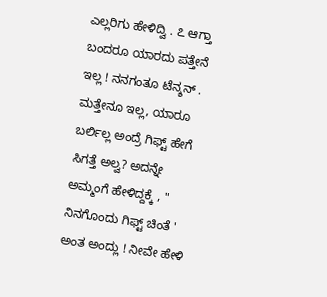ಎಲ್ಲರಿಗು ಹೇಳಿದ್ವಿ . ೭ ಆಗ್ತಾ ಬಂದರೂ ಯಾರದು ಪತ್ತೇನೆ ಇಲ್ಲ ! ನನಗಂತೂ ಟೆನ್ಶನ್ . ಮತ್ತೇನೂ ಇಲ್ಲ, ಯಾರೂ ಬರ್ಲಿಲ್ಲ ಅಂದ್ರೆ ಗಿಫ್ಟ್ ಹೇಗೆ ಸಿಗತ್ತೆ ಅಲ್ವ? ಅದನ್ನೇ ಅಮ್ಮಂಗೆ ಹೇಳಿದ್ದಕ್ಕೆ , " ನಿನಗೊಂದು ಗಿಫ್ಟ್ ಚಿಂತೆ ' ಅಂತ ಅಂದ್ಲು ! ನೀವೇ ಹೇಳಿ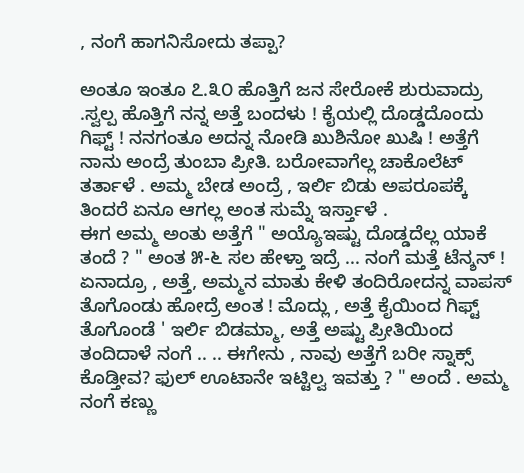, ನಂಗೆ ಹಾಗನಿಸೋದು ತಪ್ಪಾ?

ಅಂತೂ ಇಂತೂ ೭.೩೦ ಹೊತ್ತಿಗೆ ಜನ ಸೇರೋಕೆ ಶುರುವಾದ್ರು .ಸ್ವಲ್ಪ ಹೊತ್ತಿಗೆ ನನ್ನ ಅತ್ತೆ ಬಂದಳು ! ಕೈಯಲ್ಲಿ ದೊಡ್ಡದೊಂದು ಗಿಫ್ಟ್ ! ನನಗಂತೂ ಅದನ್ನ ನೋಡಿ ಖುಶಿನೋ ಖುಷಿ ! ಅತ್ತೆಗೆ ನಾನು ಅಂದ್ರೆ ತುಂಬಾ ಪ್ರೀತಿ. ಬರೋವಾಗೆಲ್ಲ ಚಾಕೊಲೆಟ್ ತರ್ತಾಳೆ . ಅಮ್ಮ ಬೇಡ ಅಂದ್ರೆ , ಇರ್ಲಿ ಬಿಡು ಅಪರೂಪಕ್ಕೆ ತಿಂದರೆ ಏನೂ ಆಗಲ್ಲ ಅಂತ ಸುಮ್ನೆ ಇರ್ಸ್ತಾಳೆ .
ಈಗ ಅಮ್ಮ ಅಂತು ಅತ್ತೆಗೆ " ಅಯ್ಯೊಇಷ್ಟು ದೊಡ್ಡದೆಲ್ಲ ಯಾಕೆ ತಂದೆ ? " ಅಂತ ೫-೬ ಸಲ ಹೇಳ್ತಾ ಇದ್ರೆ ... ನಂಗೆ ಮತ್ತೆ ಟೆನ್ಶನ್ ! ಏನಾದ್ರೂ , ಅತ್ತೆ, ಅಮ್ಮನ ಮಾತು ಕೇಳಿ ತಂದಿರೋದನ್ನ ವಾಪಸ್ ತೊಗೊಂಡು ಹೋದ್ರೆ ಅಂತ ! ಮೊದ್ಲು , ಅತ್ತೆ ಕೈಯಿಂದ ಗಿಫ್ಟ್ ತೊಗೊಂಡೆ ' ಇರ್ಲಿ ಬಿಡಮ್ಮಾ, ಅತ್ತೆ ಅಷ್ಟು ಪ್ರೀತಿಯಿಂದ ತಂದಿದಾಳೆ ನಂಗೆ .. .. ಈಗೇನು , ನಾವು ಅತ್ತೆಗೆ ಬರೀ ಸ್ನಾಕ್ಸ್ ಕೊಡ್ತೀವ? ಫುಲ್ ಊಟಾನೇ ಇಟ್ಟಿಲ್ವ ಇವತ್ತು ? " ಅಂದೆ . ಅಮ್ಮ ನಂಗೆ ಕಣ್ಣು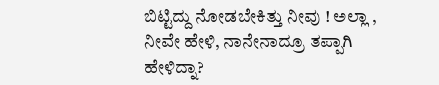ಬಿಟ್ಟಿದ್ದು ನೋಡಬೇಕಿತ್ತು ನೀವು ! ಅಲ್ಲಾ , ನೀವೇ ಹೇಳಿ, ನಾನೇನಾದ್ರೂ ತಪ್ಪಾಗಿ ಹೇಳಿದ್ನಾ?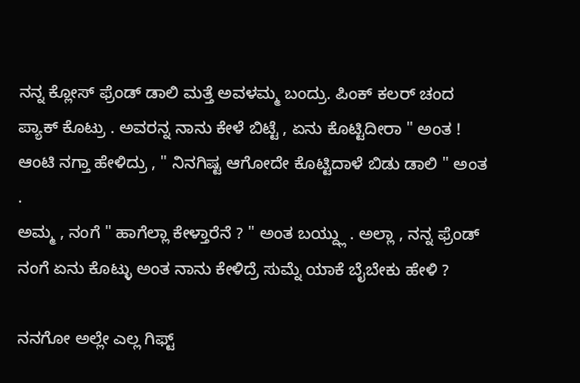ನನ್ನ ಕ್ಲೋಸ್ ಫ್ರೆಂಡ್ ಡಾಲಿ ಮತ್ತೆ ಅವಳಮ್ಮ ಬಂದ್ರು. ಪಿಂಕ್ ಕಲರ್ ಚಂದ ಪ್ಯಾಕ್ ಕೊಟ್ರು . ಅವರನ್ನ ನಾನು ಕೇಳೆ ಬಿಟ್ಟೆ , ಏನು ಕೊಟ್ಟಿದೀರಾ " ಅಂತ ! ಆಂಟಿ ನಗ್ತಾ ಹೇಳಿದ್ರು , " ನಿನಗಿಷ್ಟ ಆಗೋದೇ ಕೊಟ್ಟಿದಾಳೆ ಬಿಡು ಡಾಲಿ " ಅಂತ .
ಅಮ್ಮ , ನಂಗೆ " ಹಾಗೆಲ್ಲಾ ಕೇಳ್ತಾರೆನೆ ? " ಅಂತ ಬಯ್ದ್ಲು . ಅಲ್ಲಾ , ನನ್ನ ಫ್ರೆಂಡ್ ನಂಗೆ ಏನು ಕೊಟ್ಳು ಅಂತ ನಾನು ಕೇಳಿದ್ರೆ ಸುಮ್ನೆ ಯಾಕೆ ಬೈಬೇಕು ಹೇಳಿ ?

ನನಗೋ ಅಲ್ಲೇ ಎಲ್ಲ ಗಿಫ್ಟ್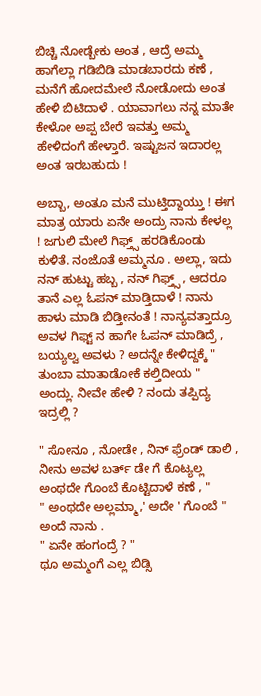ಬಿಚ್ಚಿ ನೋಡ್ಬೇಕು ಅಂತ , ಆದ್ರೆ ಅಮ್ಮ ಹಾಗೆಲ್ಲಾ ಗಡಿಬಿಡಿ ಮಾಡಬಾರದು ಕಣೆ , ಮನೆಗೆ ಹೋದಮೇಲೆ ನೋಡೋದು ಅಂತ ಹೇಳಿ ಬಿಟಿದಾಳೆ . ಯಾವಾಗಲು ನನ್ನ ಮಾತೇ ಕೇಳೋ ಅಪ್ಪ ಬೇರೆ ಇವತ್ತು ಅಮ್ಮ ಹೇಳಿದಂಗೆ ಹೇಳ್ತಾರೆ. ಇಷ್ಟುಜನ ಇದಾರಲ್ಲ ಅಂತ ಇರಬಹುದು !

ಅಬ್ಬಾ, ಅಂತೂ ಮನೆ ಮುಟ್ತಿದ್ದಾಯ್ತು ! ಈಗ ಮಾತ್ರ ಯಾರು ಏನೇ ಅಂದ್ರು ನಾನು ಕೇಳಲ್ಲ ! ಜಗುಲಿ ಮೇಲೆ ಗಿಫ್ತ್ಸ್ ಹರಡಿಕೊಂಡು ಕುಳಿತೆ. ನಂಜೊತೆ ಅಮ್ಮನೂ . ಅಲ್ಲಾ, ಇದು ನನ್ ಹುಟ್ಟು ಹಬ್ಬ , ನನ್ ಗಿಫ್ತ್ಸ್ , ಆದರೂ ತಾನೆ ಎಲ್ಲ ಓಪನ್ ಮಾಡ್ತಿದಾಳೆ ! ನಾನು ಹಾಳು ಮಾಡಿ ಬಿಡ್ತೀನಂತೆ ! ನಾನ್ಯವತ್ತಾದ್ರೂ ಅವಳ ಗಿಫ್ಟ್ ನ ಹಾಗೇ ಓಪನ್ ಮಾಡಿದ್ರೆ , ಬಯ್ಯಲ್ವ ಅವಳು ? ಅದನ್ನೇ ಕೇಳಿದ್ದಕ್ಕೆ " ತುಂಬಾ ಮಾತಾಡೋಕೆ ಕಲ್ತಿದೀಯ " ಅಂದ್ಲು. ನೀವೇ ಹೇಳಿ ? ನಂದು ತಪ್ಪಿದ್ಯ ಇದ್ರಲ್ಲಿ ?

" ಸೋನೂ , ನೋಡೇ , ನಿನ್ ಫ್ರೆಂಡ್ ಡಾಲಿ , ನೀನು ಅವಳ ಬರ್ತ್ ಡೇ ಗೆ ಕೊಟ್ಯಲ್ಲ ಅಂಥದೇ ಗೊಂಬೆ ಕೊಟ್ಟಿದಾಳೆ ಕಣೆ , "
" ಅಂಥದೇ ಅಲ್ಲಮ್ಮಾ,' ಅದೇ ' ಗೊಂಬೆ " ಅಂದೆ ನಾನು .
" ಏನೇ ಹಂಗಂದ್ರೆ ? "
ಥೂ ಅಮ್ಮಂಗೆ ಎಲ್ಲ ಬಿಡ್ಸಿ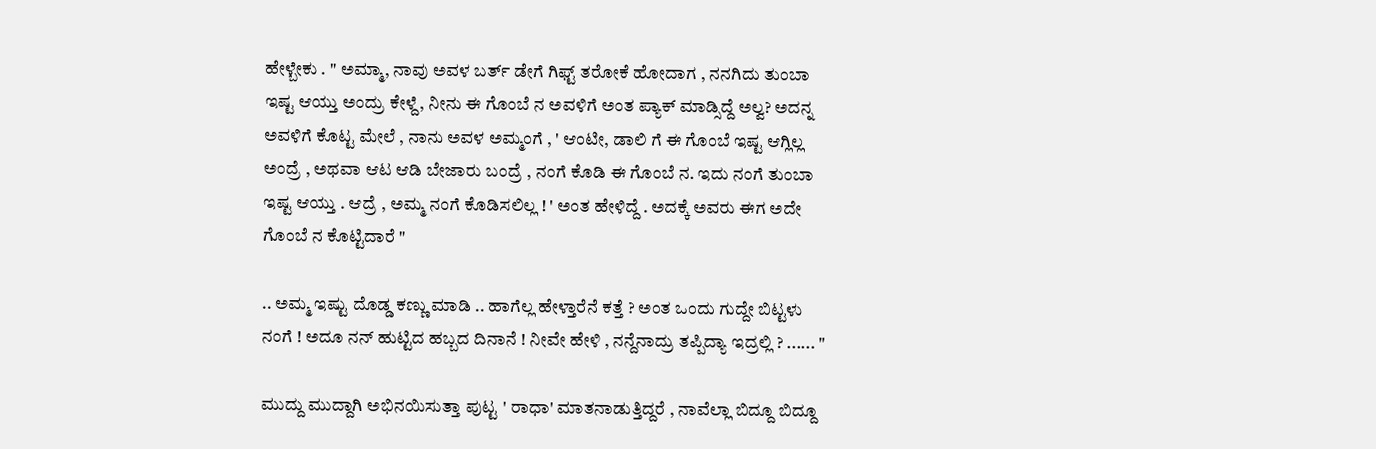ಹೇಳ್ಬೇಕು . " ಅಮ್ಮಾ, ನಾವು ಅವಳ ಬರ್ತ್ ಡೇಗೆ ಗಿಫ್ಟ್ ತರೋಕೆ ಹೋದಾಗ , ನನಗಿದು ತುಂಬಾ ಇಷ್ಟ ಆಯ್ತು ಅಂದ್ರು ಕೇಳ್ದೆ, ನೀನು ಈ ಗೊಂಬೆ ನ ಅವಳಿಗೆ ಅಂತ ಪ್ಯಾಕ್ ಮಾಡ್ಸಿದ್ದೆ ಅಲ್ವ? ಅದನ್ನ ಅವಳಿಗೆ ಕೊಟ್ಟ ಮೇಲೆ , ನಾನು ಅವಳ ಅಮ್ಮಂಗೆ , ' ಆಂಟೀ, ಡಾಲಿ ಗೆ ಈ ಗೊಂಬೆ ಇಷ್ಟ ಆಗ್ಲಿಲ್ಲ ಅಂದ್ರೆ , ಅಥವಾ ಆಟ ಆಡಿ ಬೇಜಾರು ಬಂದ್ರೆ , ನಂಗೆ ಕೊಡಿ ಈ ಗೊಂಬೆ ನ. ಇದು ನಂಗೆ ತುಂಬಾ ಇಷ್ಟ ಆಯ್ತು . ಆದ್ರೆ , ಅಮ್ಮ ನಂಗೆ ಕೊಡಿಸಲಿಲ್ಲ ! ' ಅಂತ ಹೇಳಿದ್ದೆ . ಅದಕ್ಕೆ ಅವರು ಈಗ ಅದೇ ಗೊಂಬೆ ನ ಕೊಟ್ಟಿದಾರೆ "

.. ಅಮ್ಮ ಇಷ್ಟು ದೊಡ್ಡ ಕಣ್ಣು ಮಾಡಿ .. ಹಾಗೆಲ್ಲ ಹೇಳ್ತಾರೆನೆ ಕತ್ತೆ ? ಅಂತ ಒಂದು ಗುದ್ದೇ ಬಿಟ್ಟಳು ನಂಗೆ ! ಅದೂ ನನ್ ಹುಟ್ಟಿದ ಹಬ್ಬದ ದಿನಾನೆ ! ನೀವೇ ಹೇಳಿ , ನನ್ದೆನಾದ್ರು ತಪ್ಪಿದ್ಯಾ ಇದ್ರಲ್ಲಿ ? ...... "

ಮುದ್ದು ಮುದ್ದಾಗಿ ಅಭಿನಯಿಸುತ್ತಾ ಪುಟ್ಟ ' ರಾಧಾ' ಮಾತನಾಡುತ್ತಿದ್ದರೆ , ನಾವೆಲ್ಲಾ ಬಿದ್ದೂ ಬಿದ್ದೂ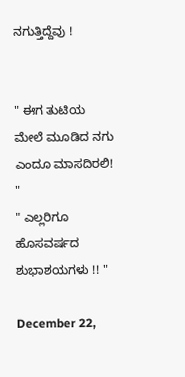ನಗುತ್ತಿದ್ದೆವು !


" ಈಗ ತುಟಿಯ ಮೇಲೆ ಮೂಡಿದ ನಗು ಎಂದೂ ಮಾಸದಿರಲಿ! "
" ಎಲ್ಲರಿಗೂ ಹೊಸವರ್ಷದ ಶುಭಾಶಯಗಳು !! "

December 22,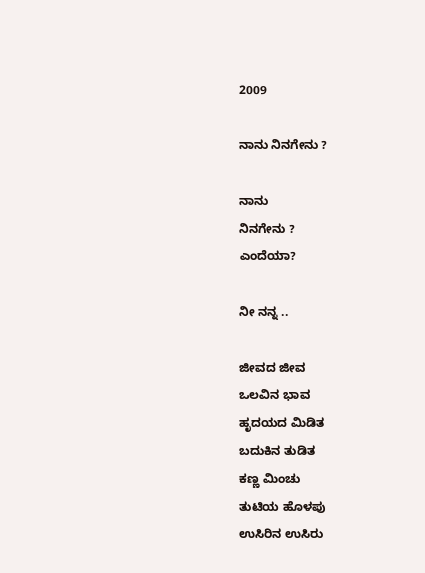2009

ನಾನು ನಿನಗೇನು ?

ನಾನು
ನಿನಗೇನು ?
ಎಂದೆಯಾ?

ನೀ ನನ್ನ ..

ಜೀವದ ಜೀವ
ಒಲವಿನ ಭಾವ
ಹೃದಯದ ಮಿಡಿತ
ಬದುಕಿನ ತುಡಿತ
ಕಣ್ಣ ಮಿಂಚು
ತುಟಿಯ ಹೊಳಪು
ಉಸಿರಿನ ಉಸಿರು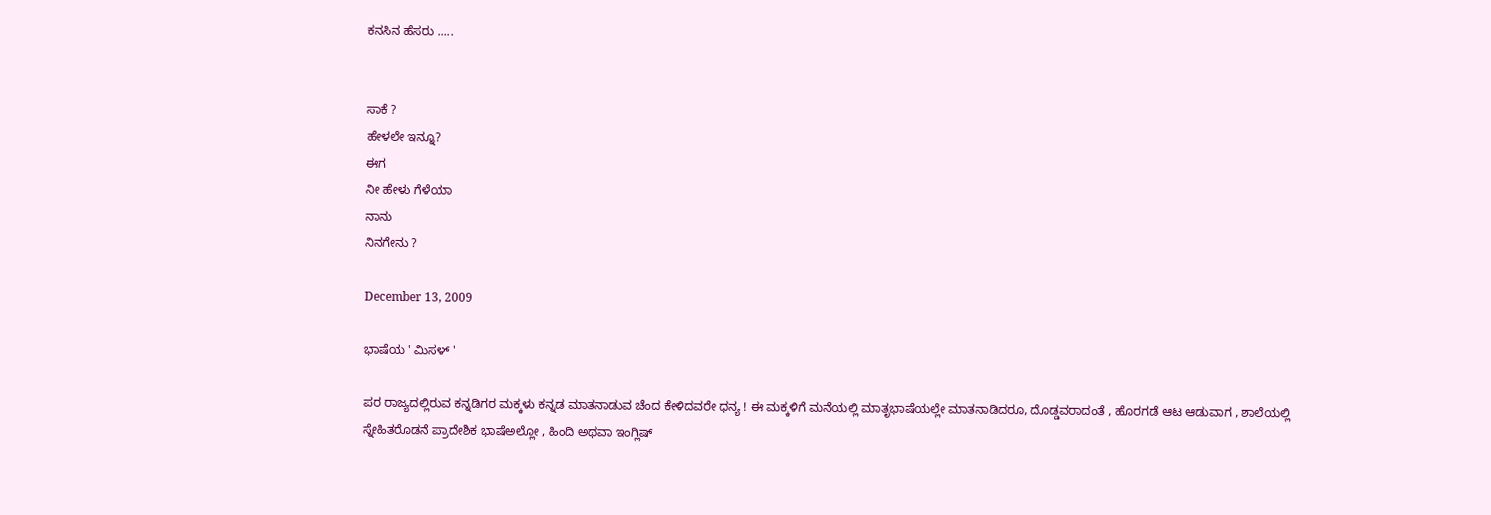ಕನಸಿನ ಹೆಸರು .....


ಸಾಕೆ ?
ಹೇಳಲೇ ಇನ್ನೂ?
ಈಗ
ನೀ ಹೇಳು ಗೆಳೆಯಾ
ನಾನು
ನಿನಗೇನು ?

December 13, 2009

ಭಾಷೆಯ ' ಮಿಸಳ್ '

ಪರ ರಾಜ್ಯದಲ್ಲಿರುವ ಕನ್ನಡಿಗರ ಮಕ್ಕಳು ಕನ್ನಡ ಮಾತನಾಡುವ ಚೆಂದ ಕೇಳಿದವರೇ ಧನ್ಯ ! ಈ ಮಕ್ಕಳಿಗೆ ಮನೆಯಲ್ಲಿ ಮಾತೃಭಾಷೆಯಲ್ಲೇ ಮಾತನಾಡಿದರೂ, ದೊಡ್ಡವರಾದಂತೆ , ಹೊರಗಡೆ ಆಟ ಆಡುವಾಗ , ಶಾಲೆಯಲ್ಲಿ ಸ್ನೇಹಿತರೊಡನೆ ಪ್ರಾದೇಶಿಕ ಭಾಷೆಅಲ್ಲೋ , ಹಿಂದಿ ಅಥವಾ ಇಂಗ್ಲಿಷ್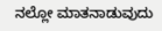ನಲ್ಲೋ ಮಾತನಾಡುವುದು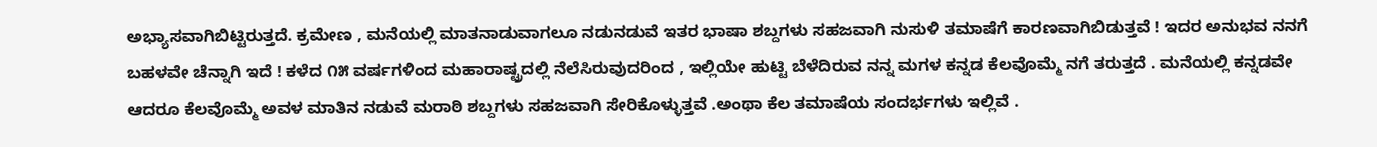ಅಭ್ಯಾಸವಾಗಿಬಿಟ್ಟಿರುತ್ತದೆ. ಕ್ರಮೇಣ , ಮನೆಯಲ್ಲಿ ಮಾತನಾಡುವಾಗಲೂ ನಡುನಡುವೆ ಇತರ ಭಾಷಾ ಶಬ್ದಗಳು ಸಹಜವಾಗಿ ನುಸುಳಿ ತಮಾಷೆಗೆ ಕಾರಣವಾಗಿಬಿಡುತ್ತವೆ ! ಇದರ ಅನುಭವ ನನಗೆ ಬಹಳವೇ ಚೆನ್ನಾಗಿ ಇದೆ ! ಕಳೆದ ೧೫ ವರ್ಷಗಳಿಂದ ಮಹಾರಾಷ್ಟ್ರದಲ್ಲಿ ನೆಲೆಸಿರುವುದರಿಂದ , ಇಲ್ಲಿಯೇ ಹುಟ್ಟಿ ಬೆಳೆದಿರುವ ನನ್ನ ಮಗಳ ಕನ್ನಡ ಕೆಲವೊಮ್ಮೆ ನಗೆ ತರುತ್ತದೆ . ಮನೆಯಲ್ಲಿ ಕನ್ನಡವೇ ಆದರೂ ಕೆಲವೊಮ್ಮೆ ಅವಳ ಮಾತಿನ ನಡುವೆ ಮರಾಠಿ ಶಬ್ದಗಳು ಸಹಜವಾಗಿ ಸೇರಿಕೊಳ್ಳುತ್ತವೆ .ಅಂಥಾ ಕೆಲ ತಮಾಷೆಯ ಸಂದರ್ಭಗಳು ಇಲ್ಲಿವೆ .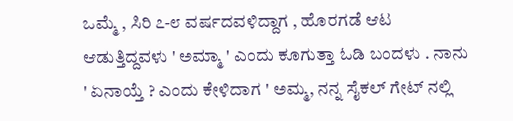ಒಮ್ಮೆ , ಸಿರಿ ೭-೮ ವರ್ಷದವಳಿದ್ದಾಗ , ಹೊರಗಡೆ ಆಟ ಆಡುತ್ತಿದ್ದವಳು ' ಅಮ್ಮಾ ' ಎಂದು ಕೂಗುತ್ತಾ ಓಡಿ ಬಂದಳು . ನಾನು ' ಏನಾಯ್ತೆ ? ಎಂದು ಕೇಳಿದಾಗ ' ಅಮ್ಮ, ನನ್ನ ಸೈಕಲ್ ಗೇಟ್ ನಲ್ಲಿ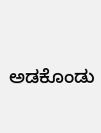ಅಡಕೊಂಡು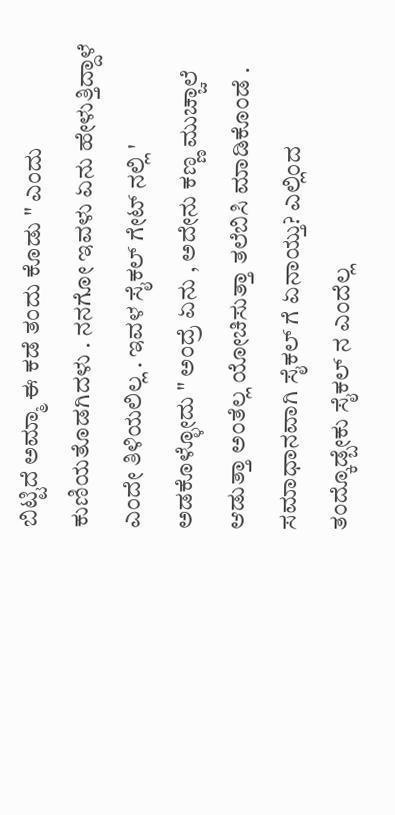ಬಿಟ್ಟಿದೆ ಅಮ್ಮಾ ಈ ಕಡೆ ತಂದು ಕೊಡು " ಎಂದು ಕುಣಿಯತೊಡಗಿದಳು . ನನಗೋ ಇವಳು ಏನು ಹೇಳುತ್ತಿದ್ದಾಳೆ ಎಂದೇ ತಿಳಿಯಲಿಲ್ಲ . ಇವಳ ಸೈಕಲ್ ಗೇಟ್ ನಲ್ಲಿ ' ಅಡಕೊಳ್ಳೋದು " ಅಂದ್ರೆ ಏನು , ಅದೇನು ಕಣ್ಣ ಮುಚ್ಚಾಲೆ ಆಡುತ್ತಾ ಅಂತೆಲ್ಲ ಯೋಚಿಸುತ್ತಾ ತಲೆಬಿಸಿ ಮಾಡಿಕೊಂಡೆ . ಸಮಾಧಾನವಾಗಿ ಸೈಕಲ್ ಗೆ ಏನಾಯ್ತು? ಎಲ್ಲಿಂದ ತಂದ್ಕೊಡ್ಬೇಕು ಸೈಕಲ್ ನ ಎಂದೆಲ್ಲ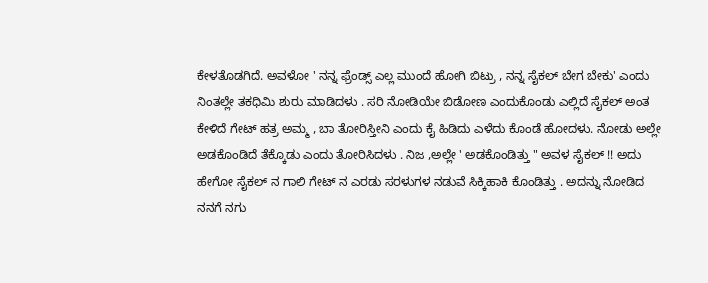ಕೇಳತೊಡಗಿದೆ. ಅವಳೋ ' ನನ್ನ ಫ್ರೆಂಡ್ಸ್ ಎಲ್ಲ ಮುಂದೆ ಹೋಗಿ ಬಿಟ್ರು , ನನ್ನ ಸೈಕಲ್ ಬೇಗ ಬೇಕು' ಎಂದು ನಿಂತಲ್ಲೇ ತಕಧಿಮಿ ಶುರು ಮಾಡಿದಳು . ಸರಿ ನೋಡಿಯೇ ಬಿಡೋಣ ಎಂದುಕೊಂಡು ಎಲ್ಲಿದೆ ಸೈಕಲ್ ಅಂತ ಕೇಳಿದೆ ಗೇಟ್ ಹತ್ರ ಅಮ್ಮ , ಬಾ ತೋರಿಸ್ತೀನಿ ಎಂದು ಕೈ ಹಿಡಿದು ಎಳೆದು ಕೊಂಡೆ ಹೋದಳು. ನೋಡು ಅಲ್ಲೇ ಅಡಕೊಂಡಿದೆ ತೆಕ್ಕೊಡು ಎಂದು ತೋರಿಸಿದಳು . ನಿಜ ,ಅಲ್ಲೇ ' ಅಡಕೊಂಡಿತ್ತು " ಅವಳ ಸೈಕಲ್ !! ಅದು ಹೇಗೋ ಸೈಕಲ್ ನ ಗಾಲಿ ಗೇಟ್ ನ ಎರಡು ಸರಳುಗಳ ನಡುವೆ ಸಿಕ್ಕಿಹಾಕಿ ಕೊಂಡಿತ್ತು . ಅದನ್ನು ನೋಡಿದ ನನಗೆ ನಗು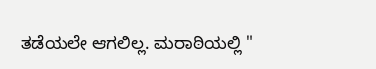ತಡೆಯಲೇ ಆಗಲಿಲ್ಲ. ಮರಾಠಿಯಲ್ಲಿ "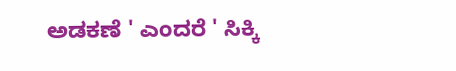ಅಡಕಣೆ ' ಎಂದರೆ ' ಸಿಕ್ಕಿ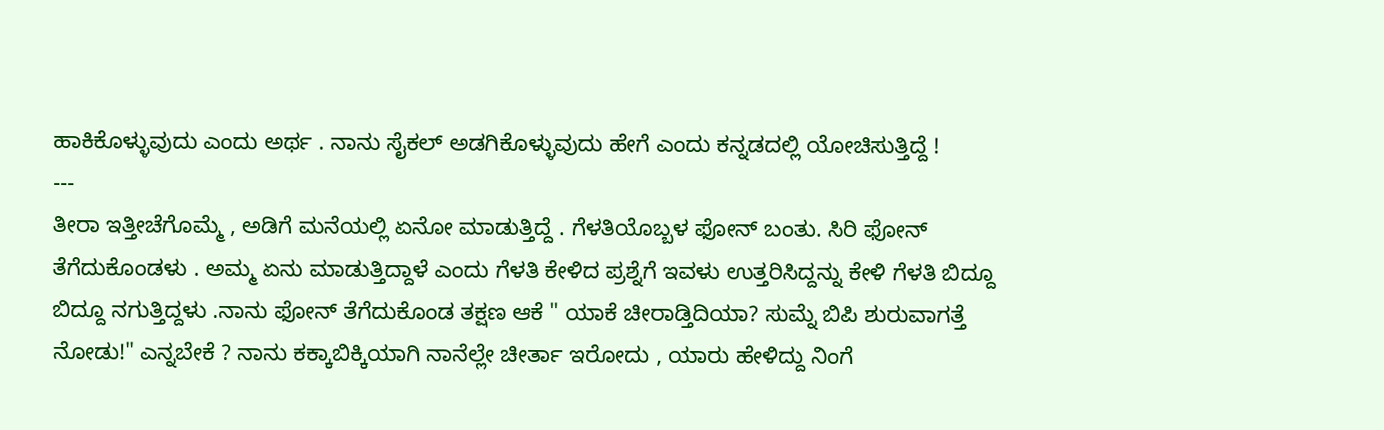ಹಾಕಿಕೊಳ್ಳುವುದು ಎಂದು ಅರ್ಥ . ನಾನು ಸೈಕಲ್ ಅಡಗಿಕೊಳ್ಳುವುದು ಹೇಗೆ ಎಂದು ಕನ್ನಡದಲ್ಲಿ ಯೋಚಿಸುತ್ತಿದ್ದೆ !
---
ತೀರಾ ಇತ್ತೀಚೆಗೊಮ್ಮೆ , ಅಡಿಗೆ ಮನೆಯಲ್ಲಿ ಏನೋ ಮಾಡುತ್ತಿದ್ದೆ . ಗೆಳತಿಯೊಬ್ಬಳ ಫೋನ್ ಬಂತು. ಸಿರಿ ಫೋನ್ ತೆಗೆದುಕೊಂಡಳು . ಅಮ್ಮ ಏನು ಮಾಡುತ್ತಿದ್ದಾಳೆ ಎಂದು ಗೆಳತಿ ಕೇಳಿದ ಪ್ರಶ್ನೆಗೆ ಇವಳು ಉತ್ತರಿಸಿದ್ದನ್ನು ಕೇಳಿ ಗೆಳತಿ ಬಿದ್ದೂ ಬಿದ್ದೂ ನಗುತ್ತಿದ್ದಳು .ನಾನು ಫೋನ್ ತೆಗೆದುಕೊಂಡ ತಕ್ಷಣ ಆಕೆ " ಯಾಕೆ ಚೀರಾಡ್ತಿದಿಯಾ? ಸುಮ್ನೆ ಬಿಪಿ ಶುರುವಾಗತ್ತೆ ನೋಡು!" ಎನ್ನಬೇಕೆ ? ನಾನು ಕಕ್ಕಾಬಿಕ್ಕಿಯಾಗಿ ನಾನೆಲ್ಲೇ ಚೀರ್ತಾ ಇರೋದು , ಯಾರು ಹೇಳಿದ್ದು ನಿಂಗೆ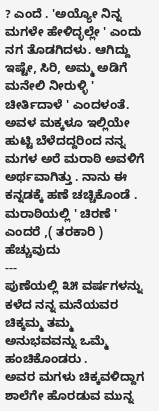? ಎಂದೆ . 'ಅಯ್ಯೋ ನಿನ್ನ ಮಗಳೇ ಹೇಳಿದ್ಳಲ್ಲೇ ' ಎಂದು ನಗ ತೊಡಗಿದಳು. ಆಗಿದ್ದು ಇಷ್ಟೇ, ಸಿರಿ, ಅಮ್ಮ ಅಡಿಗೆ ಮನೇಲಿ ನೀರುಳ್ಳಿ ' ಚೀರ್ತಿದಾಳೆ ' ಎಂದಳಂತೆ. ಅವಳ ಮಕ್ಕಳೂ ಇಲ್ಲಿಯೇ ಹುಟ್ಟಿ ಬೆಳೆದದ್ದರಿಂದ ನನ್ನ ಮಗಳ ಅರೆ ಮರಾಠಿ ಅವಳಿಗೆ ಅರ್ಥವಾಗಿತ್ತು . ನಾನು ಈ ಕನ್ನಡಕ್ಕೆ ಹಣೆ ಚಚ್ಚಿಕೊಂಡೆ . ಮರಾಠಿಯಲ್ಲಿ ' ಚಿರಣೆ ' ಎಂದರೆ ,( ತರಕಾರಿ ) ಹೆಚ್ಚುವುದು
---
ಪುಣೆಯಲ್ಲಿ ೩೫ ವರ್ಷಗಳನ್ನು ಕಳೆದ ನನ್ನ ಮನೆಯವರ ಚಿಕ್ಕಮ್ಮ ತಮ್ಮ ಅನುಭವವನ್ನು ಒಮ್ಮೆ ಹಂಚಿಕೊಂಡರು .
ಅವರ ಮಗಳು ಚಿಕ್ಕವಳಿದ್ದಾಗ ಶಾಲೆಗೇ ಹೊರಡುವ ಮುನ್ನ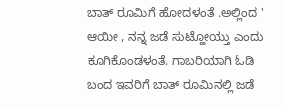ಬಾತ್ ರೂಮಿಗೆ ಹೋದಳಂತೆ .ಅಲ್ಲಿಂದ ' ಆಯೀ , ನನ್ನ ಜಡೆ ಸುಟ್ಹೋಯ್ತು ಎಂದು ಕೂಗಿಕೊಂಡಳಂತೆ. ಗಾಬರಿಯಾಗಿ ಓಡಿ ಬಂದ ಇವರಿಗೆ ಬಾತ್ ರೂಮಿನಲ್ಲಿ ಜಡೆ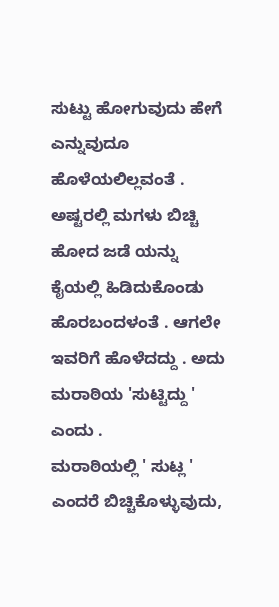ಸುಟ್ಟು ಹೋಗುವುದು ಹೇಗೆ ಎನ್ನುವುದೂ ಹೊಳೆಯಲಿಲ್ಲವಂತೆ . ಅಷ್ಟರಲ್ಲಿ ಮಗಳು ಬಿಚ್ಚಿ ಹೋದ ಜಡೆ ಯನ್ನು ಕೈಯಲ್ಲಿ ಹಿಡಿದುಕೊಂಡು ಹೊರಬಂದಳಂತೆ . ಆಗಲೇ ಇವರಿಗೆ ಹೊಳೆದದ್ದು . ಅದು ಮರಾಠಿಯ 'ಸುಟ್ಟಿದ್ದು ' ಎಂದು .
ಮರಾಠಿಯಲ್ಲಿ ' ಸುಟ್ಲ ' ಎಂದರೆ ಬಿಚ್ಚಿಕೊಳ್ಳುವುದು,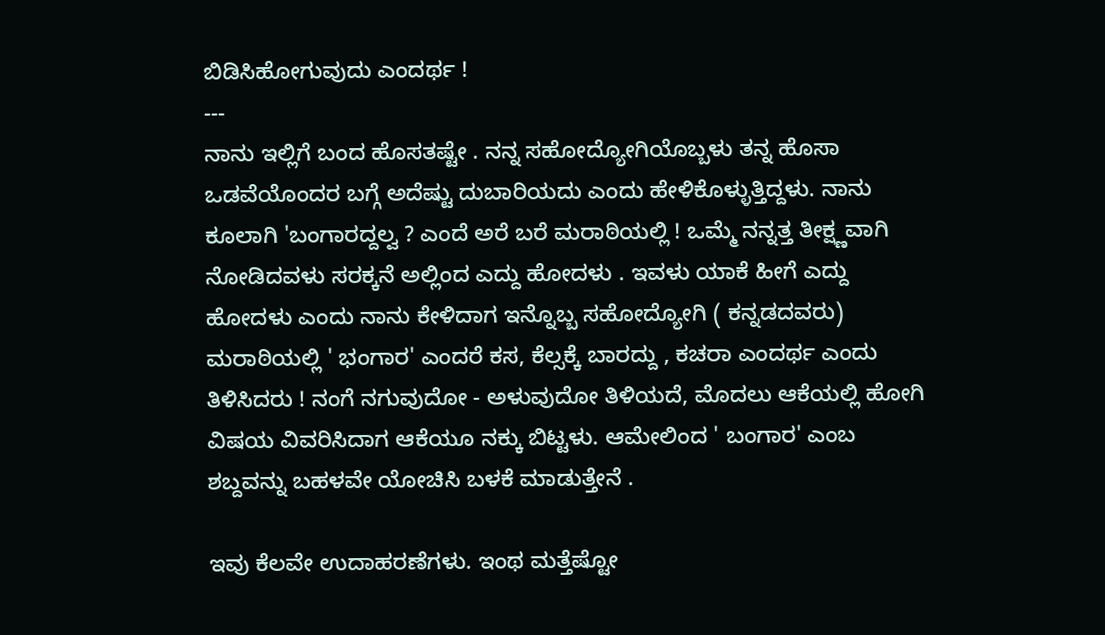ಬಿಡಿಸಿಹೋಗುವುದು ಎಂದರ್ಥ !
---
ನಾನು ಇಲ್ಲಿಗೆ ಬಂದ ಹೊಸತಷ್ಟೇ . ನನ್ನ ಸಹೋದ್ಯೋಗಿಯೊಬ್ಬಳು ತನ್ನ ಹೊಸಾ ಒಡವೆಯೊಂದರ ಬಗ್ಗೆ ಅದೆಷ್ಟು ದುಬಾರಿಯದು ಎಂದು ಹೇಳಿಕೊಳ್ಳುತ್ತಿದ್ದಳು. ನಾನು ಕೂಲಾಗಿ 'ಬಂಗಾರದ್ದಲ್ವ ? ಎಂದೆ ಅರೆ ಬರೆ ಮರಾಠಿಯಲ್ಲಿ ! ಒಮ್ಮೆ ನನ್ನತ್ತ ತೀಕ್ಷ್ಣವಾಗಿ ನೋಡಿದವಳು ಸರಕ್ಕನೆ ಅಲ್ಲಿಂದ ಎದ್ದು ಹೋದಳು . ಇವಳು ಯಾಕೆ ಹೀಗೆ ಎದ್ದು ಹೋದಳು ಎಂದು ನಾನು ಕೇಳಿದಾಗ ಇನ್ನೊಬ್ಬ ಸಹೋದ್ಯೋಗಿ ( ಕನ್ನಡದವರು) ಮರಾಠಿಯಲ್ಲಿ ' ಭಂಗಾರ' ಎಂದರೆ ಕಸ, ಕೆಲ್ಸಕ್ಕೆ ಬಾರದ್ದು , ಕಚರಾ ಎಂದರ್ಥ ಎಂದು ತಿಳಿಸಿದರು ! ನಂಗೆ ನಗುವುದೋ - ಅಳುವುದೋ ತಿಳಿಯದೆ, ಮೊದಲು ಆಕೆಯಲ್ಲಿ ಹೋಗಿ ವಿಷಯ ವಿವರಿಸಿದಾಗ ಆಕೆಯೂ ನಕ್ಕು ಬಿಟ್ಟಳು. ಆಮೇಲಿಂದ ' ಬಂಗಾರ' ಎಂಬ ಶಬ್ದವನ್ನು ಬಹಳವೇ ಯೋಚಿಸಿ ಬಳಕೆ ಮಾಡುತ್ತೇನೆ .

ಇವು ಕೆಲವೇ ಉದಾಹರಣೆಗಳು. ಇಂಥ ಮತ್ತೆಷ್ಟೋ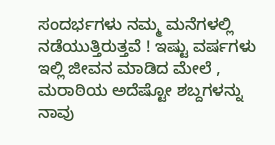ಸಂದರ್ಭಗಳು ನಮ್ಮ ಮನೆಗಳಲ್ಲಿ ನಡೆಯುತ್ತಿರುತ್ತವೆ ! ಇಷ್ಟು ವರ್ಷಗಳು ಇಲ್ಲಿ ಜೀವನ ಮಾಡಿದ ಮೇಲೆ , ಮರಾಠಿಯ ಅದೆಷ್ಟೋ ಶಬ್ದಗಳನ್ನು ನಾವು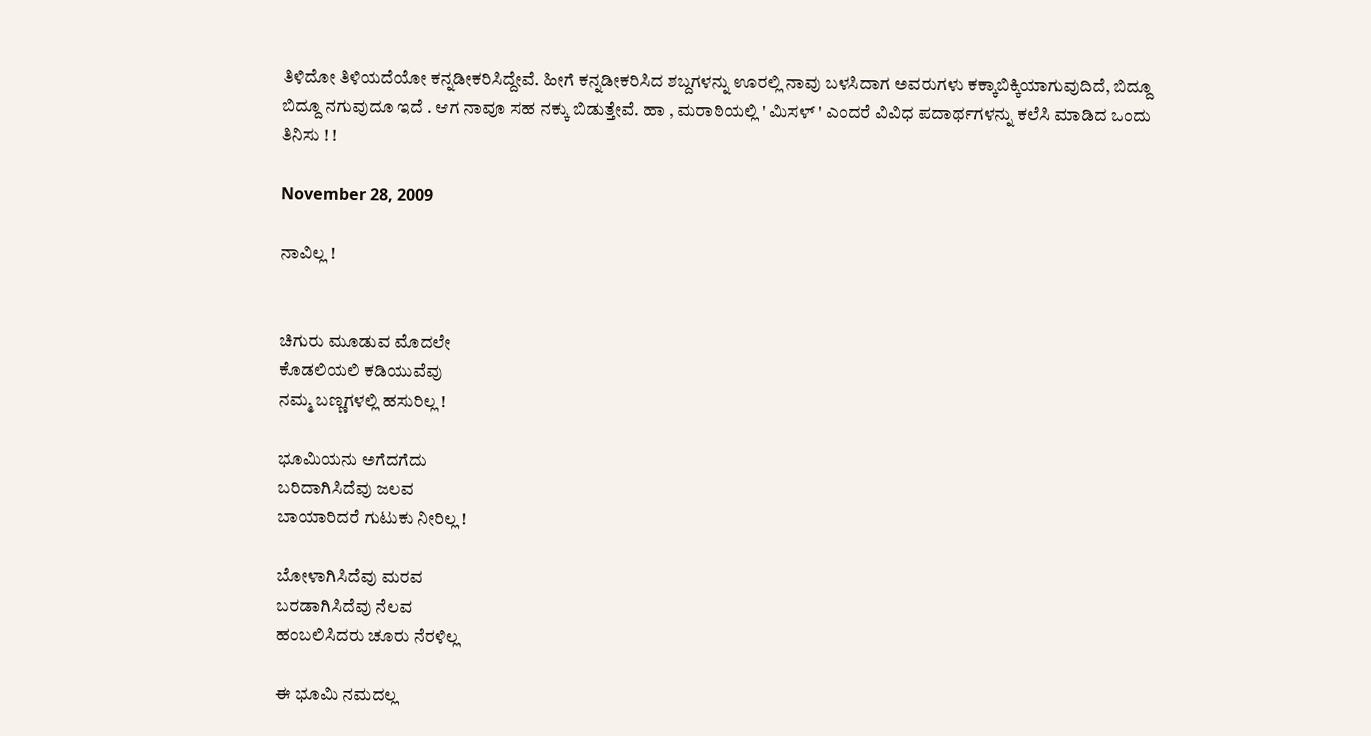ತಿಳಿದೋ ತಿಳಿಯದೆಯೋ ಕನ್ನಡೀಕರಿಸಿದ್ದೇವೆ. ಹೀಗೆ ಕನ್ನಡೀಕರಿಸಿದ ಶಬ್ದಗಳನ್ನು ಊರಲ್ಲಿ ನಾವು ಬಳಸಿದಾಗ ಅವರುಗಳು ಕಕ್ಕಾಬಿಕ್ಕಿಯಾಗುವುದಿದೆ, ಬಿದ್ದೂ ಬಿದ್ದೂ ನಗುವುದೂ ಇದೆ . ಆಗ ನಾವೂ ಸಹ ನಕ್ಕು ಬಿಡುತ್ತೇವೆ. ಹಾ , ಮರಾಠಿಯಲ್ಲಿ ' ಮಿಸಳ್ ' ಎಂದರೆ ವಿವಿಧ ಪದಾರ್ಥಗಳನ್ನು ಕಲೆಸಿ ಮಾಡಿದ ಒಂದು ತಿನಿಸು ! !

November 28, 2009

ನಾವಿಲ್ಲ !


ಚಿಗುರು ಮೂಡುವ ಮೊದಲೇ
ಕೊಡಲಿಯಲಿ ಕಡಿಯುವೆವು
ನಮ್ಮ ಬಣ್ಣಗಳಲ್ಲಿ ಹಸುರಿಲ್ಲ !

ಭೂಮಿಯನು ಅಗೆದಗೆದು
ಬರಿದಾಗಿಸಿದೆವು ಜಲವ
ಬಾಯಾರಿದರೆ ಗುಟುಕು ನೀರಿಲ್ಲ !

ಬೋಳಾಗಿಸಿದೆವು ಮರವ
ಬರಡಾಗಿಸಿದೆವು ನೆಲವ
ಹಂಬಲಿಸಿದರು ಚೂರು ನೆರಳಿಲ್ಲ

ಈ ಭೂಮಿ ನಮದಲ್ಲ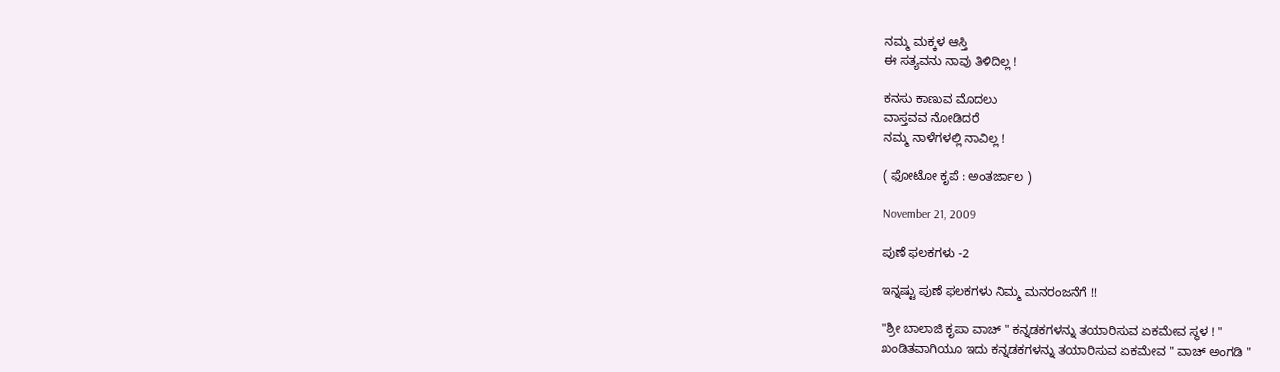ನಮ್ಮ ಮಕ್ಕಳ ಆಸ್ತಿ
ಈ ಸತ್ಯವನು ನಾವು ತಿಳಿದಿಲ್ಲ !

ಕನಸು ಕಾಣುವ ಮೊದಲು
ವಾಸ್ತವವ ನೋಡಿದರೆ
ನಮ್ಮ ನಾಳೆಗಳಲ್ಲಿ ನಾವಿಲ್ಲ !

( ಫೋಟೋ ಕೃಪೆ : ಅಂತರ್ಜಾಲ )

November 21, 2009

ಪುಣೆ ಫಲಕಗಳು -2

ಇನ್ನಷ್ಟು ಪುಣೆ ಫಲಕಗಳು ನಿಮ್ಮ ಮನರಂಜನೆಗೆ !!

"ಶ್ರೀ ಬಾಲಾಜಿ ಕೃಪಾ ವಾಚ್ " ಕನ್ನಡಕಗಳನ್ನು ತಯಾರಿಸುವ ಏಕಮೇವ ಸ್ಥಳ ! "
ಖಂಡಿತವಾಗಿಯೂ ಇದು ಕನ್ನಡಕಗಳನ್ನು ತಯಾರಿಸುವ ಏಕಮೇವ " ವಾಚ್ ಅಂಗಡಿ "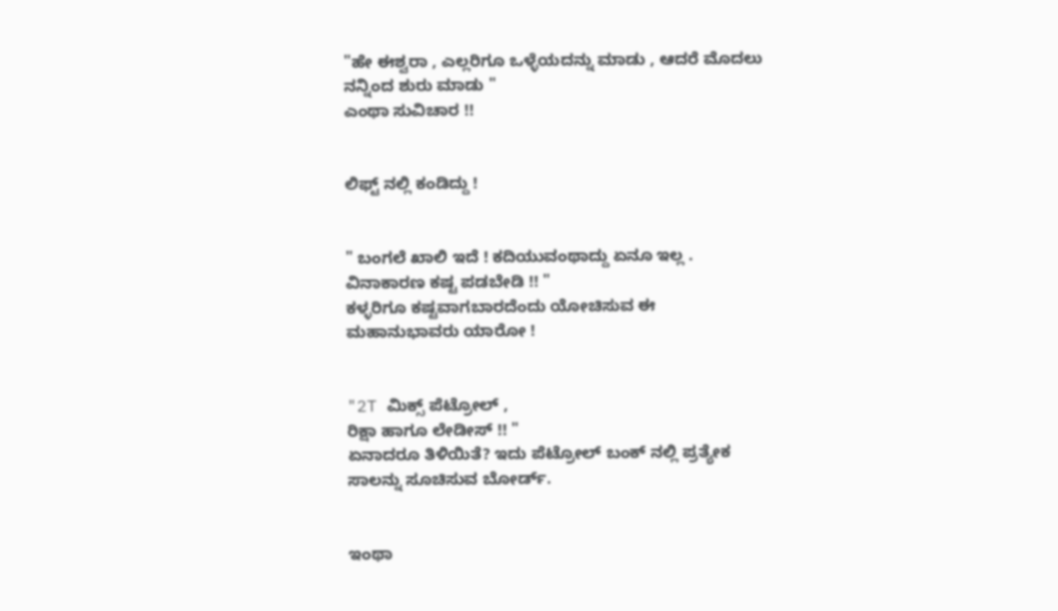"ಹೇ ಈಶ್ವರಾ , ಎಲ್ಲರಿಗೂ ಒಳ್ಳೆಯದನ್ನು ಮಾಡು , ಆದರೆ ಮೊದಲು ನನ್ನಿಂದ ಶುರು ಮಾಡು "
ಎಂಥಾ ಸುವಿಚಾರ !!


ಲಿಫ್ಟ್ ನಲ್ಲಿ ಕಂಡಿದ್ದು !


" ಬಂಗಲೆ ಖಾಲಿ ಇದೆ ! ಕದಿಯುವಂಥಾದ್ದು ಏನೂ ಇಲ್ಲ .
ವಿನಾಕಾರಣ ಕಷ್ಟ ಪಡಬೇಡಿ !! "
ಕಳ್ಳರಿಗೂ ಕಷ್ಟವಾಗಬಾರದೆಂದು ಯೋಚಿಸುವ ಈ ಮಹಾನುಭಾವರು ಯಾರೋ !


"2T ಮಿಕ್ಸ್ ಪೆಟ್ರೋಲ್ ,
ರಿಕ್ಷಾ ಹಾಗೂ ಲೇಡೀಸ್ !! "
ಏನಾದರೂ ತಿಳಿಯಿತೆ? ಇದು ಪೆಟ್ರೋಲ್ ಬಂಕ್ ನಲ್ಲಿ ಪ್ರತ್ಯೇಕ ಸಾಲನ್ನು ಸೂಚಿಸುವ ಬೋರ್ಡ್.


ಇಂಥಾ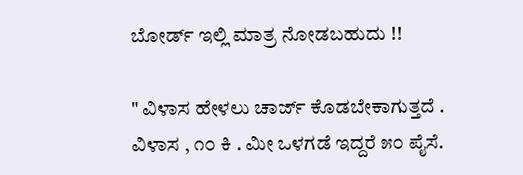ಬೋರ್ಡ್ ಇಲ್ಲಿ ಮಾತ್ರ ನೋಡಬಹುದು !!

" ವಿಳಾಸ ಹೇಳಲು ಚಾರ್ಜ್ ಕೊಡಬೇಕಾಗುತ್ತದೆ .
ವಿಳಾಸ , ೧೦ ಕಿ . ಮೀ ಒಳಗಡೆ ಇದ್ದರೆ ೫೦ ಪೈಸೆ.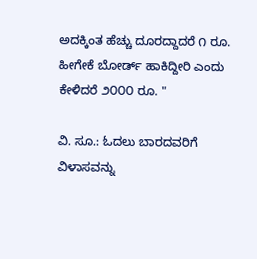ಅದಕ್ಕಿಂತ ಹೆಚ್ಚು ದೂರದ್ದಾದರೆ ೧ ರೂ.
ಹೀಗೇಕೆ ಬೋರ್ಡ್ ಹಾಕಿದ್ದೀರಿ ಎಂದು ಕೇಳಿದರೆ ೨೦೦೦ ರೂ. "

ವಿ. ಸೂ.: ಓದಲು ಬಾರದವರಿಗೆ ವಿಳಾಸವನ್ನು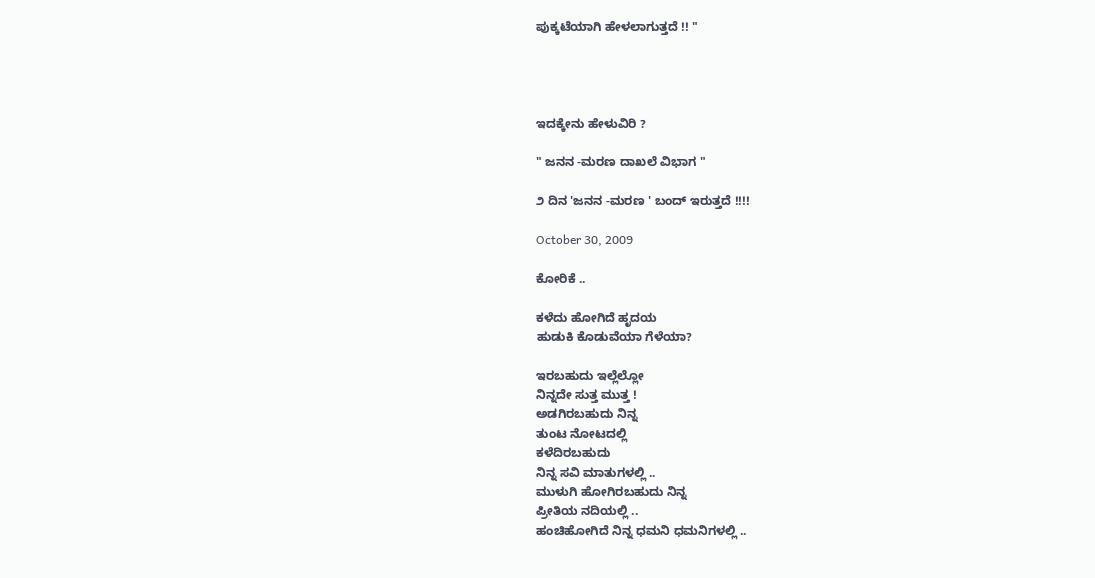ಪುಕ್ಕಟೆಯಾಗಿ ಹೇಳಲಾಗುತ್ತದೆ !! "




ಇದಕ್ಕೇನು ಹೇಳುವಿರಿ ?

" ಜನನ -ಮರಣ ದಾಖಲೆ ವಿಭಾಗ "

೨ ದಿನ 'ಜನನ -ಮರಣ ' ಬಂದ್ ಇರುತ್ತದೆ !!!!

October 30, 2009

ಕೋರಿಕೆ ..

ಕಳೆದು ಹೋಗಿದೆ ಹೃದಯ
ಹುಡುಕಿ ಕೊಡುವೆಯಾ ಗೆಳೆಯಾ?

ಇರಬಹುದು ಇಲ್ಲೆಲ್ಲೋ
ನಿನ್ನದೇ ಸುತ್ತ ಮುತ್ತ !
ಅಡಗಿರಬಹುದು ನಿನ್ನ
ತುಂಟ ನೋಟದಲ್ಲಿ
ಕಳೆದಿರಬಹುದು
ನಿನ್ನ ಸವಿ ಮಾತುಗಳಲ್ಲಿ ..
ಮುಳುಗಿ ಹೋಗಿರಬಹುದು ನಿನ್ನ
ಪ್ರೀತಿಯ ನದಿಯಲ್ಲಿ ..
ಹಂಚಿಹೋಗಿದೆ ನಿನ್ನ ಧಮನಿ ಧಮನಿಗಳಲ್ಲಿ ..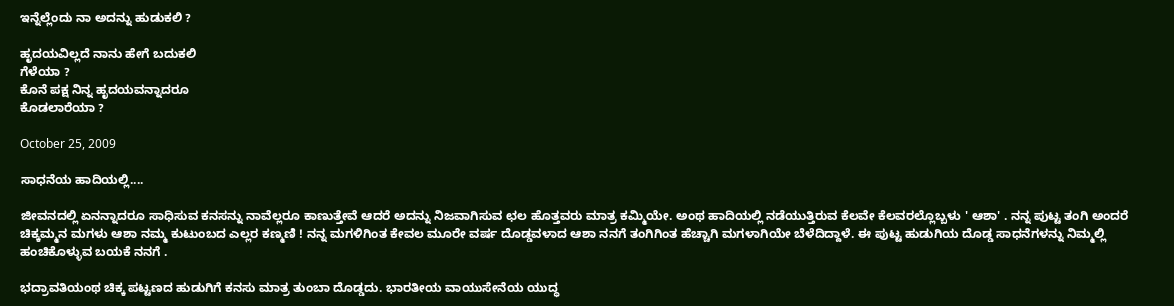ಇನ್ನೆಲ್ಲೆಂದು ನಾ ಅದನ್ನು ಹುಡುಕಲಿ ?

ಹೃದಯವಿಲ್ಲದೆ ನಾನು ಹೇಗೆ ಬದುಕಲಿ
ಗೆಳೆಯಾ ?
ಕೊನೆ ಪಕ್ಷ ನಿನ್ನ ಹೃದಯವನ್ನಾದರೂ
ಕೊಡಲಾರೆಯಾ ?

October 25, 2009

ಸಾಧನೆಯ ಹಾದಿಯಲ್ಲಿ....

ಜೀವನದಲ್ಲಿ ಏನನ್ನಾದರೂ ಸಾಧಿಸುವ ಕನಸನ್ನು ನಾವೆಲ್ಲರೂ ಕಾಣುತ್ತೇವೆ ಆದರೆ ಅದನ್ನು ನಿಜವಾಗಿಸುವ ಛಲ ಹೊತ್ತವರು ಮಾತ್ರ ಕಮ್ಮಿಯೇ. ಅಂಥ ಹಾದಿಯಲ್ಲಿ ನಡೆಯುತ್ತಿರುವ ಕೆಲವೇ ಕೆಲವರಲ್ಲೊಬ್ಬಳು ' ಆಶಾ' . ನನ್ನ ಪುಟ್ಟ ತಂಗಿ ಅಂದರೆ ಚಿಕ್ಕಮ್ಮನ ಮಗಳು ಆಶಾ ನಮ್ಮ ಕುಟುಂಬದ ಎಲ್ಲರ ಕಣ್ಮಣಿ ! ನನ್ನ ಮಗಳಿಗಿಂತ ಕೇವಲ ಮೂರೇ ವರ್ಷ ದೊಡ್ಡವಳಾದ ಆಶಾ ನನಗೆ ತಂಗಿಗಿಂತ ಹೆಚ್ಚಾಗಿ ಮಗಳಾಗಿಯೇ ಬೆಳೆದಿದ್ದಾಳೆ. ಈ ಪುಟ್ಟ ಹುಡುಗಿಯ ದೊಡ್ಡ ಸಾಧನೆಗಳನ್ನು ನಿಮ್ಮಲ್ಲಿ ಹಂಚಿಕೊಳ್ಳುವ ಬಯಕೆ ನನಗೆ .

ಭದ್ರಾವತಿಯಂಥ ಚಿಕ್ಕ ಪಟ್ಟಣದ ಹುಡುಗಿಗೆ ಕನಸು ಮಾತ್ರ ತುಂಬಾ ದೊಡ್ಡದು. ಭಾರತೀಯ ವಾಯುಸೇನೆಯ ಯುದ್ಧ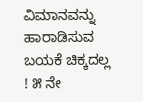ವಿಮಾನವನ್ನು ಹಾರಾಡಿಸುವ ಬಯಕೆ ಚಿಕ್ಕದಲ್ಲ ! ೫ ನೇ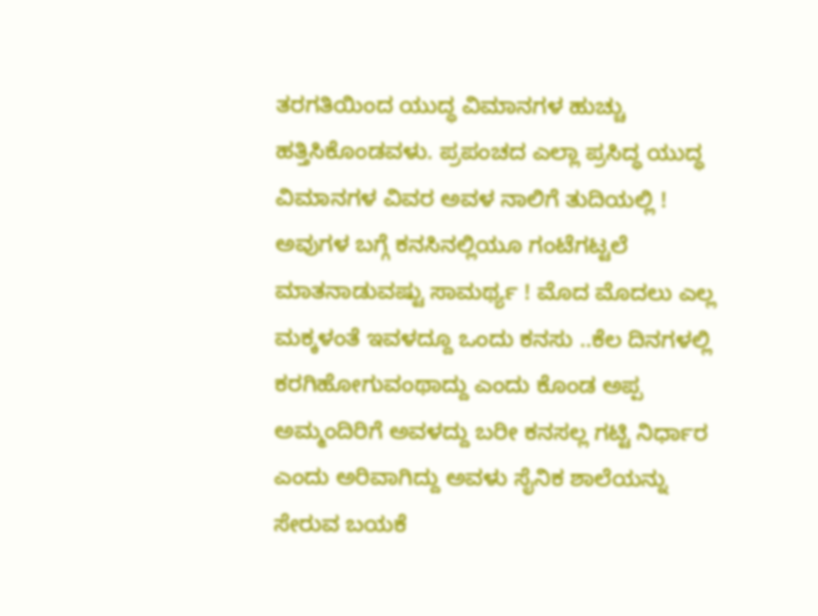ತರಗತಿಯಿಂದ ಯುದ್ಧ ವಿಮಾನಗಳ ಹುಚ್ಚು ಹತ್ತಿಸಿಕೊಂಡವಳು. ಪ್ರಪಂಚದ ಎಲ್ಲಾ ಪ್ರಸಿದ್ಧ ಯುದ್ಧ ವಿಮಾನಗಳ ವಿವರ ಅವಳ ನಾಲಿಗೆ ತುದಿಯಲ್ಲಿ ! ಅವುಗಳ ಬಗ್ಗೆ ಕನಸಿನಲ್ಲಿಯೂ ಗಂಟೆಗಟ್ಟಲೆ ಮಾತನಾಡುವಷ್ಟು ಸಾಮರ್ಥ್ಯ ! ಮೊದ ಮೊದಲು ಎಲ್ಲ ಮಕ್ಕಳಂತೆ ಇವಳದ್ದೂ ಒಂದು ಕನಸು ..ಕೆಲ ದಿನಗಳಲ್ಲಿ ಕರಗಿಹೋಗುವಂಥಾದ್ದು ಎಂದು ಕೊಂಡ ಅಪ್ಪ ಅಮ್ಮಂದಿರಿಗೆ ಅವಳದ್ದು ಬರೀ ಕನಸಲ್ಲ ಗಟ್ಟಿ ನಿರ್ಧಾರ ಎಂದು ಅರಿವಾಗಿದ್ದು ಅವಳು ಸೈನಿಕ ಶಾಲೆಯನ್ನು ಸೇರುವ ಬಯಕೆ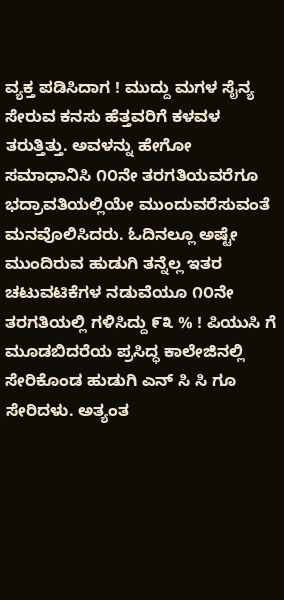ವ್ಯಕ್ತ ಪಡಿಸಿದಾಗ ! ಮುದ್ದು ಮಗಳ ಸೈನ್ಯ ಸೇರುವ ಕನಸು ಹೆತ್ತವರಿಗೆ ಕಳವಳ ತರುತ್ತಿತ್ತು. ಅವಳನ್ನು ಹೇಗೋ ಸಮಾಧಾನಿಸಿ ೧೦ನೇ ತರಗತಿಯವರೆಗೂ ಭದ್ರಾವತಿಯಲ್ಲಿಯೇ ಮುಂದುವರೆಸುವಂತೆ ಮನವೊಲಿಸಿದರು. ಓದಿನಲ್ಲೂ ಅಷ್ಟೇ ಮುಂದಿರುವ ಹುಡುಗಿ ತನ್ನೆಲ್ಲ ಇತರ ಚಟುವಟಿಕೆಗಳ ನಡುವೆಯೂ ೧೦ನೇ ತರಗತಿಯಲ್ಲಿ ಗಳಿಸಿದ್ದು ೯೩ % ! ಪಿಯುಸಿ ಗೆ ಮೂಡಬಿದರೆಯ ಪ್ರಸಿದ್ಧ ಕಾಲೇಜಿನಲ್ಲಿ ಸೇರಿಕೊಂಡ ಹುಡುಗಿ ಎನ್ ಸಿ ಸಿ ಗೂ ಸೇರಿದಳು. ಅತ್ಯಂತ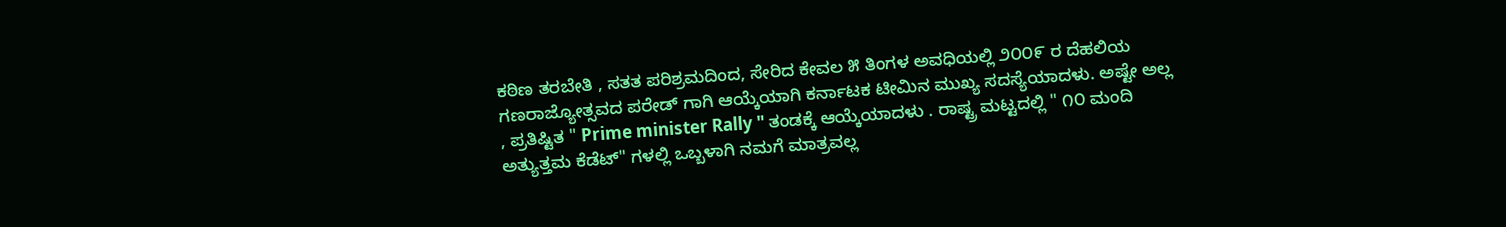ಕಠಿಣ ತರಬೇತಿ , ಸತತ ಪರಿಶ್ರಮದಿಂದ, ಸೇರಿದ ಕೇವಲ ೫ ತಿಂಗಳ ಅವಧಿಯಲ್ಲಿ ೨೦೦೯ ರ ದೆಹಲಿಯ ಗಣರಾಜ್ಯೋತ್ಸವದ ಪರೇಡ್ ಗಾಗಿ ಆಯ್ಕೆಯಾಗಿ ಕರ್ನಾಟಕ ಟೀಮಿನ ಮುಖ್ಯ ಸದಸ್ಯೆಯಾದಳು. ಅಷ್ಟೇ ಅಲ್ಲ , ಪ್ರತಿಷ್ಟಿತ " Prime minister Rally " ತಂಡಕ್ಕೆ ಆಯ್ಕೆಯಾದಳು . ರಾಷ್ಟ್ರ ಮಟ್ಟದಲ್ಲಿ " ೧೦ ಮಂದಿ ಅತ್ಯುತ್ತಮ ಕೆಡೆಟ್" ಗಳಲ್ಲಿ ಒಬ್ಬಳಾಗಿ ನಮಗೆ ಮಾತ್ರವಲ್ಲ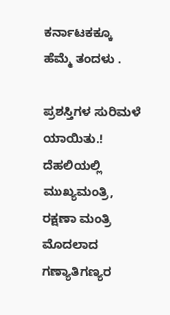ಕರ್ನಾಟಕಕ್ಕೂ ಹೆಮ್ಮೆ ತಂದಳು .

ಪ್ರಶಸ್ತಿಗಳ ಸುರಿಮಳೆ ಯಾಯಿತು.! ದೆಹಲಿಯಲ್ಲಿ ಮುಖ್ಯಮಂತ್ರಿ, ರಕ್ಷಣಾ ಮಂತ್ರಿ ಮೊದಲಾದ ಗಣ್ಯಾತಿಗಣ್ಯರ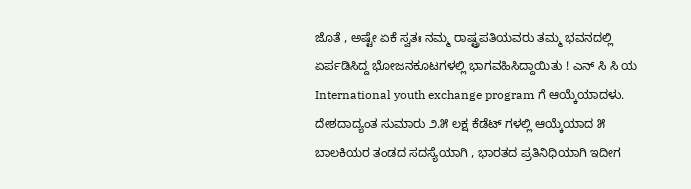ಜೊತೆ , ಅಷ್ಟೇ ಏಕೆ ಸ್ವತಃ ನಮ್ಮ ರಾಷ್ಟ್ರಪತಿಯವರು ತಮ್ಮ ಭವನದಲ್ಲಿ ಏರ್ಪಡಿಸಿದ್ದ ಭೋಜನಕೂಟಗಳಲ್ಲಿ ಭಾಗವಹಿಸಿದ್ದಾಯಿತು ! ಎನ್ ಸಿ ಸಿ ಯ International youth exchange program ಗೆ ಆಯ್ಕೆಯಾದಳು. ದೇಶದಾದ್ಯಂತ ಸುಮಾರು ೨.೫ ಲಕ್ಷ ಕೆಡೆಟ್ ಗಳಲ್ಲಿ ಆಯ್ಕೆಯಾದ ೫ ಬಾಲಕಿಯರ ತಂಡದ ಸದಸ್ಯೆಯಾಗಿ , ಭಾರತದ ಪ್ರತಿನಿಧಿಯಾಗಿ ಇದೀಗ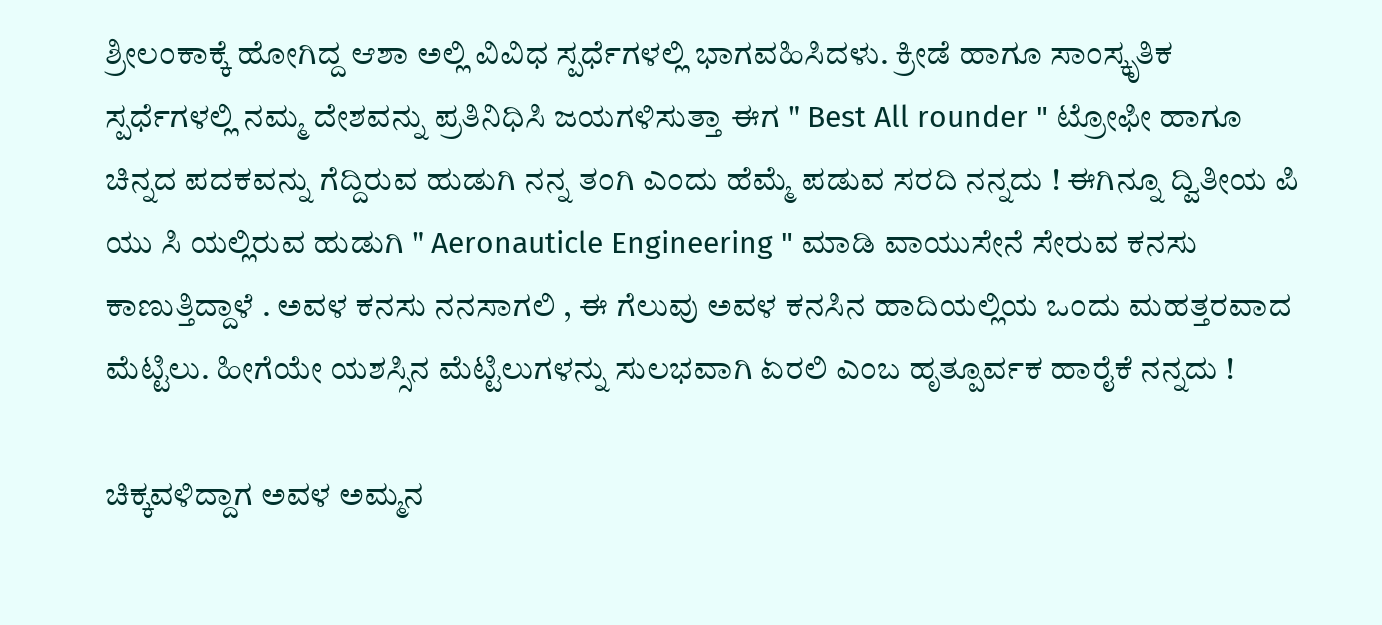ಶ್ರೀಲಂಕಾಕ್ಕೆ ಹೋಗಿದ್ದ ಆಶಾ ಅಲ್ಲಿ ವಿವಿಧ ಸ್ಪರ್ಧೆಗಳಲ್ಲಿ ಭಾಗವಹಿಸಿದಳು. ಕ್ರೀಡೆ ಹಾಗೂ ಸಾಂಸ್ಕೃತಿಕ ಸ್ಪರ್ಧೆಗಳಲ್ಲಿ ನಮ್ಮ ದೇಶವನ್ನು ಪ್ರತಿನಿಧಿಸಿ ಜಯಗಳಿಸುತ್ತಾ ಈಗ " Best All rounder " ಟ್ರೋಫೀ ಹಾಗೂ ಚಿನ್ನದ ಪದಕವನ್ನು ಗೆದ್ದಿರುವ ಹುಡುಗಿ ನನ್ನ ತಂಗಿ ಎಂದು ಹೆಮ್ಮೆ ಪಡುವ ಸರದಿ ನನ್ನದು ! ಈಗಿನ್ನೂ ದ್ವಿತೀಯ ಪಿ ಯು ಸಿ ಯಲ್ಲಿರುವ ಹುಡುಗಿ " Aeronauticle Engineering " ಮಾಡಿ ವಾಯುಸೇನೆ ಸೇರುವ ಕನಸು ಕಾಣುತ್ತಿದ್ದಾಳೆ . ಅವಳ ಕನಸು ನನಸಾಗಲಿ , ಈ ಗೆಲುವು ಅವಳ ಕನಸಿನ ಹಾದಿಯಲ್ಲಿಯ ಒಂದು ಮಹತ್ತರವಾದ ಮೆಟ್ಟಿಲು. ಹೀಗೆಯೇ ಯಶಸ್ಸಿನ ಮೆಟ್ಟಿಲುಗಳನ್ನು ಸುಲಭವಾಗಿ ಏರಲಿ ಎಂಬ ಹೃತ್ಪೂರ್ವಕ ಹಾರೈಕೆ ನನ್ನದು !

ಚಿಕ್ಕವಳಿದ್ದಾಗ ಅವಳ ಅಮ್ಮನ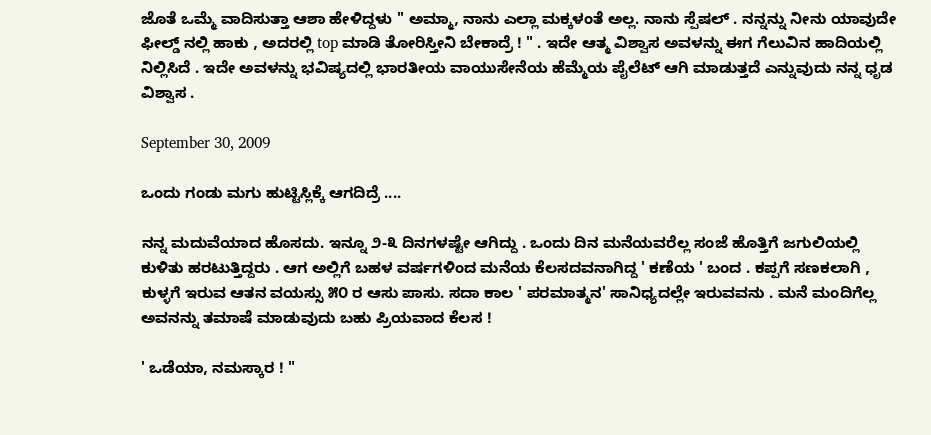ಜೊತೆ ಒಮ್ಮೆ ವಾದಿಸುತ್ತಾ ಆಶಾ ಹೇಳಿದ್ದಳು " ಅಮ್ಮಾ, ನಾನು ಎಲ್ಲಾ ಮಕ್ಕಳಂತೆ ಅಲ್ಲ. ನಾನು ಸ್ಪೆಷಲ್ . ನನ್ನನ್ನು ನೀನು ಯಾವುದೇ ಫೀಲ್ಡ್ ನಲ್ಲಿ ಹಾಕು , ಅದರಲ್ಲಿ top ಮಾಡಿ ತೋರಿಸ್ತೀನಿ ಬೇಕಾದ್ರೆ ! " . ಇದೇ ಆತ್ಮ ವಿಶ್ವಾಸ ಅವಳನ್ನು ಈಗ ಗೆಲುವಿನ ಹಾದಿಯಲ್ಲಿ ನಿಲ್ಲಿಸಿದೆ . ಇದೇ ಅವಳನ್ನು ಭವಿಷ್ಯದಲ್ಲಿ ಭಾರತೀಯ ವಾಯುಸೇನೆಯ ಹೆಮ್ಮೆಯ ಪೈಲೆಟ್ ಆಗಿ ಮಾಡುತ್ತದೆ ಎನ್ನುವುದು ನನ್ನ ಧೃಡ ವಿಶ್ವಾಸ .

September 30, 2009

ಒಂದು ಗಂಡು ಮಗು ಹುಟ್ಟಿಸ್ಲಿಕ್ಕೆ ಆಗದಿದ್ರೆ ....

ನನ್ನ ಮದುವೆಯಾದ ಹೊಸದು. ಇನ್ನೂ ೨-೩ ದಿನಗಳಷ್ಟೇ ಆಗಿದ್ದು . ಒಂದು ದಿನ ಮನೆಯವರೆಲ್ಲ ಸಂಜೆ ಹೊತ್ತಿಗೆ ಜಗುಲಿಯಲ್ಲಿ ಕುಳಿತು ಹರಟುತ್ತಿದ್ದರು . ಆಗ ಅಲ್ಲಿಗೆ ಬಹಳ ವರ್ಷಗಳಿಂದ ಮನೆಯ ಕೆಲಸದವನಾಗಿದ್ದ ' ಕಣೆಯ ' ಬಂದ . ಕಪ್ಪಗೆ ಸಣಕಲಾಗಿ , ಕುಳ್ಳಗೆ ಇರುವ ಆತನ ವಯಸ್ಸು ೫೦ ರ ಆಸು ಪಾಸು. ಸದಾ ಕಾಲ ' ಪರಮಾತ್ಮನ' ಸಾನಿಧ್ಯದಲ್ಲೇ ಇರುವವನು . ಮನೆ ಮಂದಿಗೆಲ್ಲ ಅವನನ್ನು ತಮಾಷೆ ಮಾಡುವುದು ಬಹು ಪ್ರಿಯವಾದ ಕೆಲಸ !

' ಒಡೆಯಾ, ನಮಸ್ಕಾರ ! "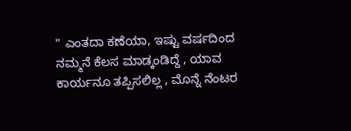" ಎಂತದಾ ಕಣೆಯಾ, ಇಷ್ಟು ವರ್ಷದಿಂದ ನಮ್ಮನೆ ಕೆಲಸ ಮಾಡ್ಕಂಡಿದ್ದೆ , ಯಾವ ಕಾರ್ಯನೂ ತಪ್ಪಿಸಲಿಲ್ಲ , ಮೊನ್ನೆ ನೆಂಟರ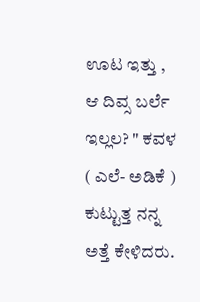ಊಟ ಇತ್ತು , ಆ ದಿವ್ಸ ಬರ್ಲೆ ಇಲ್ಲಲ? " ಕವಳ ( ಎಲೆ- ಅಡಿಕೆ ) ಕುಟ್ಟುತ್ತ ನನ್ನ ಅತ್ತೆ ಕೇಳಿದರು.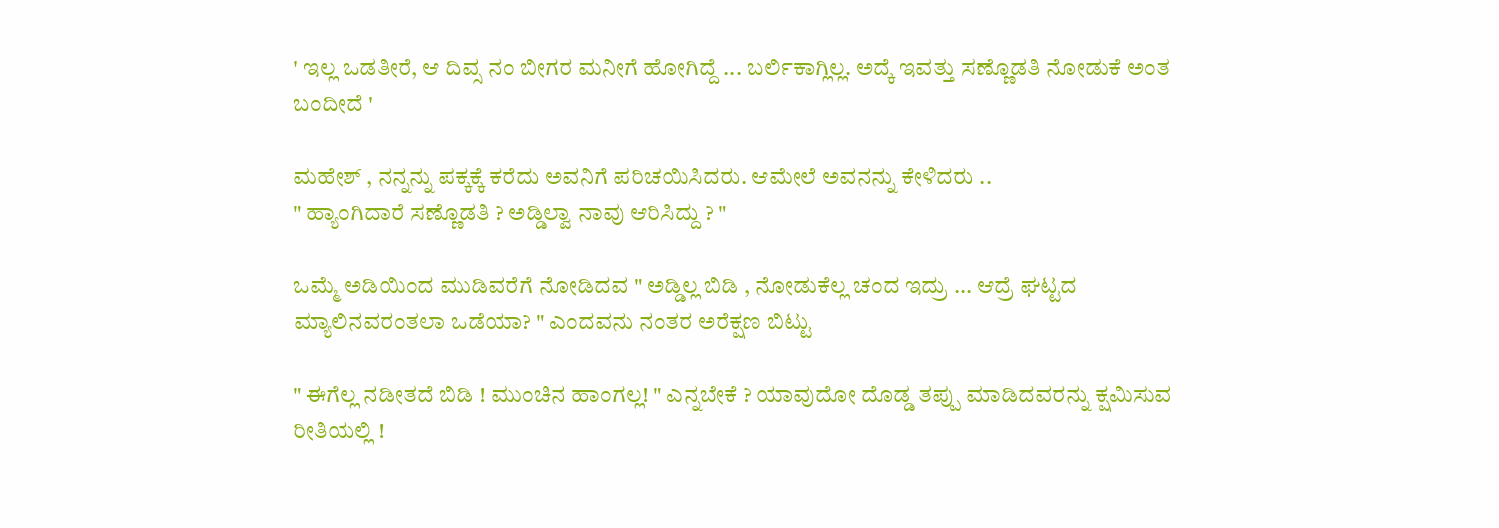' ಇಲ್ಲ ಒಡತೀರೆ, ಆ ದಿವ್ಸ ನಂ ಬೀಗರ ಮನೀಗೆ ಹೋಗಿದ್ದೆ ... ಬರ್ಲಿಕಾಗ್ಲಿಲ್ಲ. ಅದ್ಕೆ ಇವತ್ತು ಸಣ್ಣೊಡತಿ ನೋಡುಕೆ ಅಂತ ಬಂದೀದೆ '

ಮಹೇಶ್ , ನನ್ನನ್ನು ಪಕ್ಕಕ್ಕೆ ಕರೆದು ಅವನಿಗೆ ಪರಿಚಯಿಸಿದರು. ಆಮೇಲೆ ಅವನನ್ನು ಕೇಳಿದರು ..
" ಹ್ಯಾಂಗಿದಾರೆ ಸಣ್ಣೊಡತಿ ? ಅಡ್ಡಿಲ್ವಾ ನಾವು ಆರಿಸಿದ್ದು ? "

ಒಮ್ಮೆ ಅಡಿಯಿಂದ ಮುಡಿವರೆಗೆ ನೋಡಿದವ " ಅಡ್ಡಿಲ್ಲ ಬಿಡಿ , ನೋಡುಕೆಲ್ಲ ಚಂದ ಇದ್ರು ... ಆದ್ರೆ ಘಟ್ಟದ ಮ್ಯಾಲಿನವರಂತಲಾ ಒಡೆಯಾ? " ಎಂದವನು ನಂತರ ಅರೆಕ್ಷಣ ಬಿಟ್ಟು

" ಈಗೆಲ್ಲ ನಡೀತದೆ ಬಿಡಿ ! ಮುಂಚಿನ ಹಾಂಗಲ್ಲ! " ಎನ್ನಬೇಕೆ ? ಯಾವುದೋ ದೊಡ್ಡ ತಪ್ಪು ಮಾಡಿದವರನ್ನು ಕ್ಷಮಿಸುವ ರೀತಿಯಲ್ಲಿ !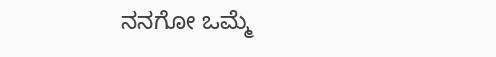ನನಗೋ ಒಮ್ಮೆ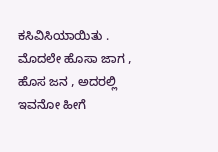ಕಸಿವಿಸಿಯಾಯಿತು . ಮೊದಲೇ ಹೊಸಾ ಜಾಗ , ಹೊಸ ಜನ , ಅದರಲ್ಲಿ ಇವನೋ ಹೀಗೆ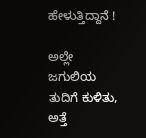ಹೇಳುತ್ತಿದ್ದಾನೆ !

ಅಲ್ಲೇ ಜಗುಲಿಯ ತುದಿಗೆ ಕುಳಿತು, ಅತ್ತೆ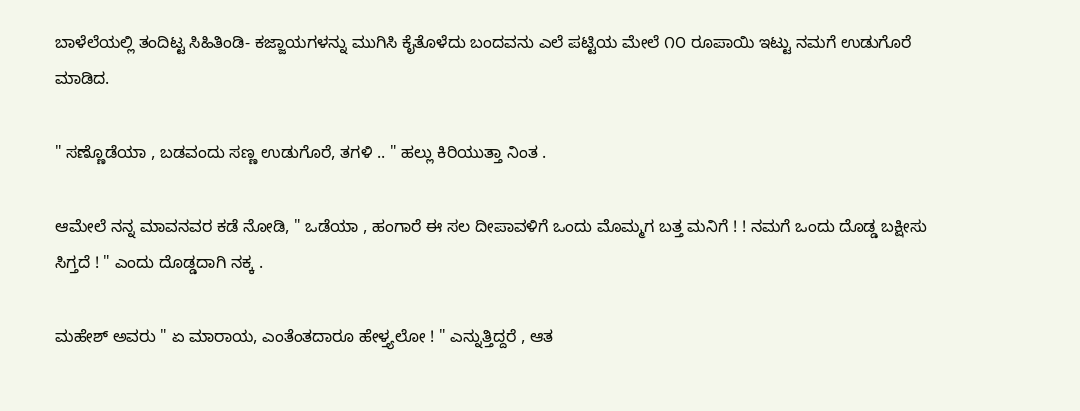ಬಾಳೆಲೆಯಲ್ಲಿ ತಂದಿಟ್ಟ ಸಿಹಿತಿಂಡಿ- ಕಜ್ಜಾಯಗಳನ್ನು ಮುಗಿಸಿ ಕೈತೊಳೆದು ಬಂದವನು ಎಲೆ ಪಟ್ಟಿಯ ಮೇಲೆ ೧೦ ರೂಪಾಯಿ ಇಟ್ಟು ನಮಗೆ ಉಡುಗೊರೆ ಮಾಡಿದ.

" ಸಣ್ಣೊಡೆಯಾ , ಬಡವಂದು ಸಣ್ಣ ಉಡುಗೊರೆ, ತಗಳಿ .. " ಹಲ್ಲು ಕಿರಿಯುತ್ತಾ ನಿಂತ .

ಆಮೇಲೆ ನನ್ನ ಮಾವನವರ ಕಡೆ ನೋಡಿ, " ಒಡೆಯಾ , ಹಂಗಾರೆ ಈ ಸಲ ದೀಪಾವಳಿಗೆ ಒಂದು ಮೊಮ್ಮಗ ಬತ್ತ ಮನಿಗೆ ! ! ನಮಗೆ ಒಂದು ದೊಡ್ಡ ಬಕ್ಷೀಸು ಸಿಗ್ತದೆ ! " ಎಂದು ದೊಡ್ಡದಾಗಿ ನಕ್ಕ .

ಮಹೇಶ್ ಅವರು " ಏ ಮಾರಾಯ, ಎಂತೆಂತದಾರೂ ಹೇಳ್ತ್ಯಲೋ ! " ಎನ್ನುತ್ತಿದ್ದರೆ , ಆತ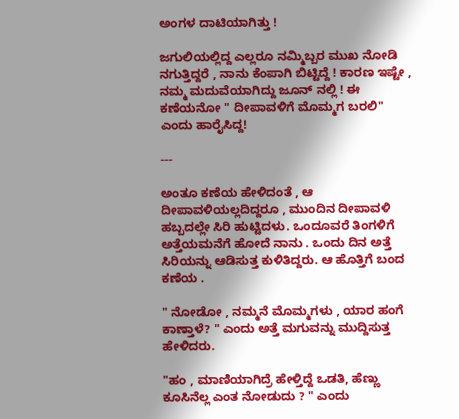ಅಂಗಳ ದಾಟಿಯಾಗಿತ್ತು !

ಜಗುಲಿಯಲ್ಲಿದ್ದ ಎಲ್ಲರೂ ನಮ್ಮಿಬ್ಬರ ಮುಖ ನೋಡಿ ನಗುತ್ತಿದ್ದರೆ , ನಾನು ಕೆಂಪಾಗಿ ಬಿಟ್ಟಿದ್ದೆ ! ಕಾರಣ ಇಷ್ಟೇ , ನಮ್ಮ ಮದುವೆಯಾಗಿದ್ದು ಜೂನ್ ನಲ್ಲಿ ! ಈ ಕಣೆಯನೋ " ದೀಪಾವಳಿಗೆ ಮೊಮ್ಮಗ ಬರಲಿ" ಎಂದು ಹಾರೈಸಿದ್ದ!

---

ಅಂತೂ ಕಣೆಯ ಹೇಳಿದಂತೆ , ಆ ದೀಪಾವಳಿಯಲ್ಲದಿದ್ದರೂ , ಮುಂದಿನ ದೀಪಾವಳಿ ಹಬ್ಬದಲ್ಲೇ ಸಿರಿ ಹುಟ್ಟಿದಳು. ಒಂದೂವರೆ ತಿಂಗಳಿಗೆ ಅತ್ತೆಯಮನೆಗೆ ಹೋದೆ ನಾನು . ಒಂದು ದಿನ ಅತ್ತೆ ಸಿರಿಯನ್ನು ಆಡಿಸುತ್ತ ಕುಳಿತಿದ್ದರು. ಆ ಹೊತ್ತಿಗೆ ಬಂದ ಕಣೆಯ .

" ನೋಡೋ , ನಮ್ಮನೆ ಮೊಮ್ಮಗಳು , ಯಾರ ಹಂಗೆ ಕಾಣ್ತಾಳೆ? " ಎಂದು ಅತ್ತೆ ಮಗುವನ್ನು ಮುದ್ದಿಸುತ್ತ ಹೇಳಿದರು.

"ಹಂ , ಮಾಣಿಯಾಗಿದ್ರೆ ಹೇಳ್ತಿದ್ದೆ ಒಡತಿ, ಹೆಣ್ಣು ಕೂಸಿನೆಲ್ಲ ಎಂತ ನೋಡುದು ? " ಎಂದು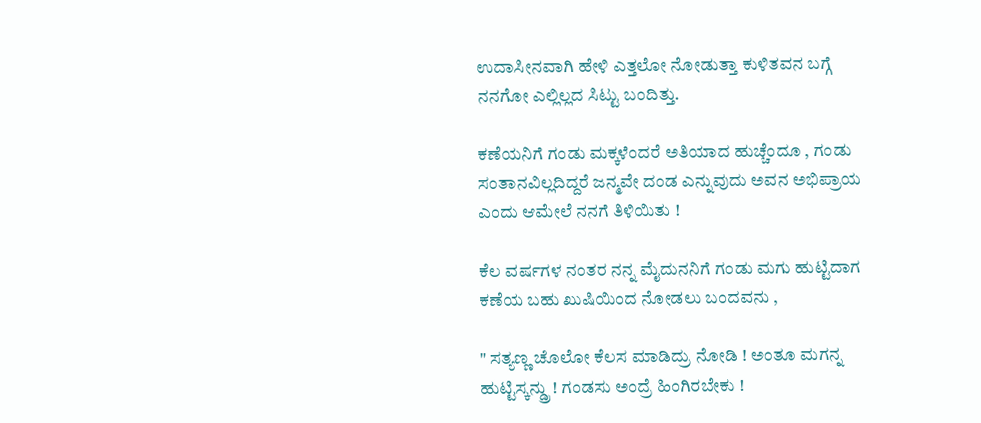ಉದಾಸೀನವಾಗಿ ಹೇಳಿ ಎತ್ತಲೋ ನೋಡುತ್ತಾ ಕುಳಿತವನ ಬಗ್ಗೆ ನನಗೋ ಎಲ್ಲಿಲ್ಲದ ಸಿಟ್ಟು ಬಂದಿತ್ತು.

ಕಣೆಯನಿಗೆ ಗಂಡು ಮಕ್ಕಳೆಂದರೆ ಅತಿಯಾದ ಹುಚ್ಚೆಂದೂ , ಗಂಡು ಸಂತಾನವಿಲ್ಲದಿದ್ದರೆ ಜನ್ಮವೇ ದಂಡ ಎನ್ನುವುದು ಅವನ ಅಭಿಪ್ರಾಯ ಎಂದು ಆಮೇಲೆ ನನಗೆ ತಿಳಿಯಿತು !

ಕೆಲ ವರ್ಷಗಳ ನಂತರ ನನ್ನ ಮೈದುನನಿಗೆ ಗಂಡು ಮಗು ಹುಟ್ಟಿದಾಗ ಕಣೆಯ ಬಹು ಖುಷಿಯಿಂದ ನೋಡಲು ಬಂದವನು ,

" ಸತ್ಯಣ್ಣ ಚೊಲೋ ಕೆಲಸ ಮಾಡಿದ್ರು ನೋಡಿ ! ಅಂತೂ ಮಗನ್ನ ಹುಟ್ಟಿಸ್ಕನ್ಡ್ರು ! ಗಂಡಸು ಅಂದ್ರೆ ಹಿಂಗಿರಬೇಕು !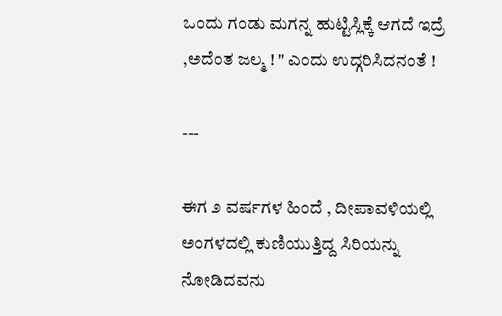ಒಂದು ಗಂಡು ಮಗನ್ನ ಹುಟ್ಟಿಸ್ಲಿಕ್ಕೆ ಆಗದೆ ಇದ್ರೆ ,ಅದೆಂತ ಜಲ್ಮ ! " ಎಂದು ಉದ್ಗರಿಸಿದನಂತೆ !

---

ಈಗ ೨ ವರ್ಷಗಳ ಹಿಂದೆ , ದೀಪಾವಳಿಯಲ್ಲಿ ಅಂಗಳದಲ್ಲಿ ಕುಣಿಯುತ್ತಿದ್ದ ಸಿರಿಯನ್ನು ನೋಡಿದವನು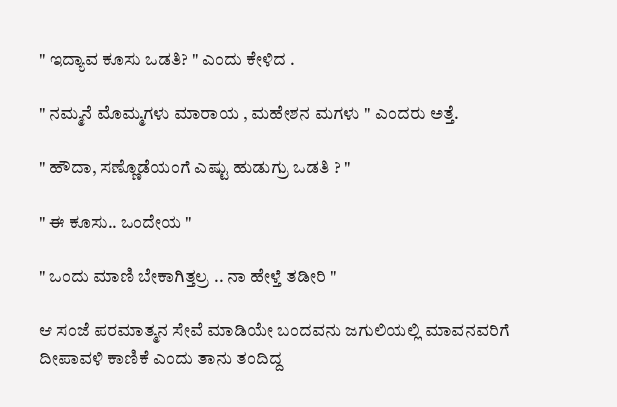" ಇದ್ಯಾವ ಕೂಸು ಒಡತಿ? " ಎಂದು ಕೇಳಿದ .

" ನಮ್ಮನೆ ಮೊಮ್ಮಗಳು ಮಾರಾಯ , ಮಹೇಶನ ಮಗಳು " ಎಂದರು ಅತ್ತೆ.

" ಹೌದಾ, ಸಣ್ಣೊಡೆಯಂಗೆ ಎಷ್ಟು ಹುಡುಗ್ರು ಒಡತಿ ? "

" ಈ ಕೂಸು.. ಒಂದೇಯ "

" ಒಂದು ಮಾಣಿ ಬೇಕಾಗಿತ್ತಲ್ರ .. ನಾ ಹೇಳ್ತೆ ತಡೀರಿ "

ಆ ಸಂಜೆ ಪರಮಾತ್ಮನ ಸೇವೆ ಮಾಡಿಯೇ ಬಂದವನು ಜಗುಲಿಯಲ್ಲಿ ಮಾವನವರಿಗೆ ದೀಪಾವಳಿ ಕಾಣಿಕೆ ಎಂದು ತಾನು ತಂದಿದ್ದ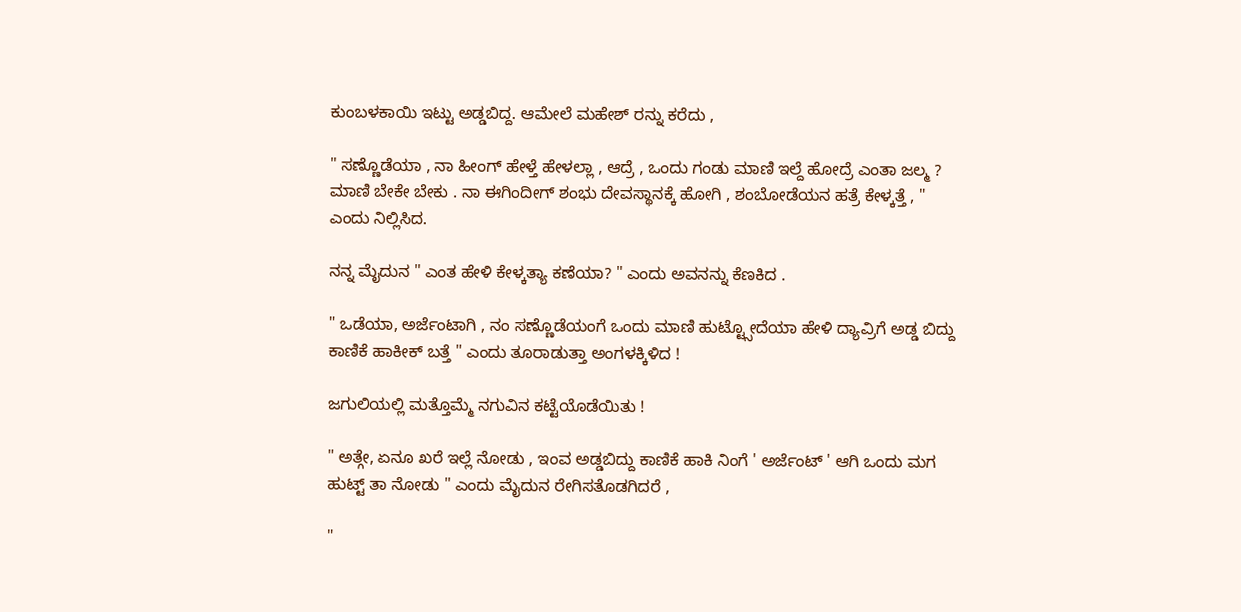ಕುಂಬಳಕಾಯಿ ಇಟ್ಟು ಅಡ್ಡಬಿದ್ದ. ಆಮೇಲೆ ಮಹೇಶ್ ರನ್ನು ಕರೆದು ,

" ಸಣ್ಣೊಡೆಯಾ , ನಾ ಹೀಂಗ್ ಹೇಳ್ತೆ ಹೇಳಲ್ಲಾ , ಆದ್ರೆ , ಒಂದು ಗಂಡು ಮಾಣಿ ಇಲ್ದೆ ಹೋದ್ರೆ ಎಂತಾ ಜಲ್ಮ ? ಮಾಣಿ ಬೇಕೇ ಬೇಕು . ನಾ ಈಗಿಂದೀಗ್ ಶಂಭು ದೇವಸ್ಥಾನಕ್ಕೆ ಹೋಗಿ , ಶಂಬೋಡೆಯನ ಹತ್ರೆ ಕೇಳ್ಕತ್ತೆ , " ಎಂದು ನಿಲ್ಲಿಸಿದ.

ನನ್ನ ಮೈದುನ " ಎಂತ ಹೇಳಿ ಕೇಳ್ಕತ್ಯಾ ಕಣೆಯಾ? " ಎಂದು ಅವನನ್ನು ಕೆಣಕಿದ .

" ಒಡೆಯಾ, ಅರ್ಜೆಂಟಾಗಿ , ನಂ ಸಣ್ಣೊಡೆಯಂಗೆ ಒಂದು ಮಾಣಿ ಹುಟ್ಟ್ಸೋದೆಯಾ ಹೇಳಿ ದ್ಯಾವ್ರಿಗೆ ಅಡ್ಡ ಬಿದ್ದು ಕಾಣಿಕೆ ಹಾಕೀಕ್ ಬತ್ತೆ " ಎಂದು ತೂರಾಡುತ್ತಾ ಅಂಗಳಕ್ಕಿಳಿದ !

ಜಗುಲಿಯಲ್ಲಿ ಮತ್ತೊಮ್ಮೆ ನಗುವಿನ ಕಟ್ಟೆಯೊಡೆಯಿತು !

" ಅತ್ಗೇ, ಏನೂ ಖರೆ ಇಲ್ಲೆ ನೋಡು , ಇಂವ ಅಡ್ಡಬಿದ್ದು ಕಾಣಿಕೆ ಹಾಕಿ ನಿಂಗೆ ' ಅರ್ಜೆಂಟ್ ' ಆಗಿ ಒಂದು ಮಗ ಹುಟ್ಟ್ ತಾ ನೋಡು " ಎಂದು ಮೈದುನ ರೇಗಿಸತೊಡಗಿದರೆ ,

"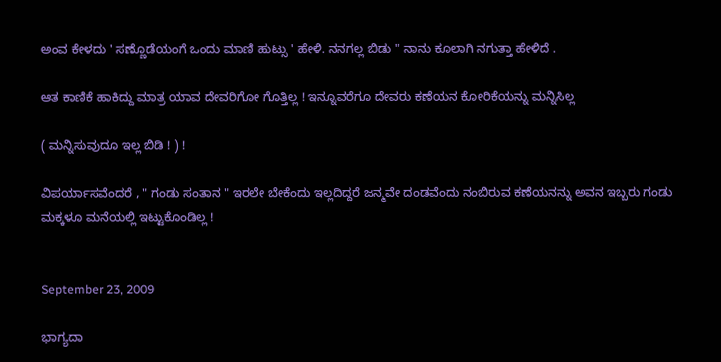ಅಂವ ಕೇಳದು ' ಸಣ್ಣೊಡೆಯಂಗೆ ಒಂದು ಮಾಣಿ ಹುಟ್ಸು ' ಹೇಳಿ. ನನಗಲ್ಲ ಬಿಡು " ನಾನು ಕೂಲಾಗಿ ನಗುತ್ತಾ ಹೇಳಿದೆ .

ಆತ ಕಾಣಿಕೆ ಹಾಕಿದ್ದು ಮಾತ್ರ ಯಾವ ದೇವರಿಗೋ ಗೊತ್ತಿಲ್ಲ ! ಇನ್ನೂವರೆಗೂ ದೇವರು ಕಣೆಯನ ಕೋರಿಕೆಯನ್ನು ಮನ್ನಿಸಿಲ್ಲ

( ಮನ್ನಿಸುವುದೂ ಇಲ್ಲ ಬಿಡಿ ! ) !

ವಿಪರ್ಯಾಸವೆಂದರೆ , " ಗಂಡು ಸಂತಾನ " ಇರಲೇ ಬೇಕೆಂದು ಇಲ್ಲದಿದ್ದರೆ ಜನ್ಮವೇ ದಂಡವೆಂದು ನಂಬಿರುವ ಕಣೆಯನನ್ನು ಅವನ ಇಬ್ಬರು ಗಂಡು ಮಕ್ಕಳೂ ಮನೆಯಲ್ಲಿ ಇಟ್ಟುಕೊಂಡಿಲ್ಲ !


September 23, 2009

ಭಾಗ್ಯದಾ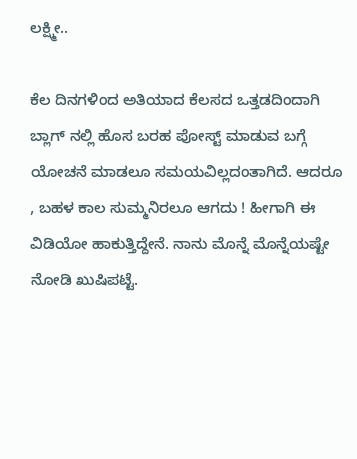ಲಕ್ಷ್ಮೀ..

ಕೆಲ ದಿನಗಳಿಂದ ಅತಿಯಾದ ಕೆಲಸದ ಒತ್ತಡದಿಂದಾಗಿ ಬ್ಲಾಗ್ ನಲ್ಲಿ ಹೊಸ ಬರಹ ಪೋಸ್ಟ್ ಮಾಡುವ ಬಗ್ಗೆ ಯೋಚನೆ ಮಾಡಲೂ ಸಮಯವಿಲ್ಲದಂತಾಗಿದೆ. ಆದರೂ , ಬಹಳ ಕಾಲ ಸುಮ್ಮನಿರಲೂ ಆಗದು ! ಹೀಗಾಗಿ ಈ ವಿಡಿಯೋ ಹಾಕುತ್ತಿದ್ದೇನೆ. ನಾನು ಮೊನ್ನೆ ಮೊನ್ನೆಯಷ್ಟೇ ನೋಡಿ ಖುಷಿಪಟ್ಟೆ.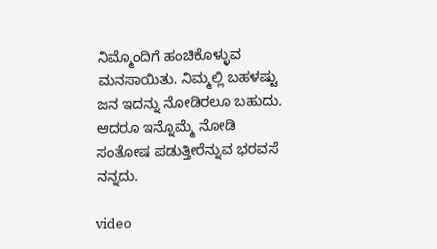ನಿಮ್ಮೊಂದಿಗೆ ಹಂಚಿಕೊಳ್ಳುವ ಮನಸಾಯಿತು. ನಿಮ್ಮಲ್ಲಿ ಬಹಳಷ್ಟು ಜನ ಇದನ್ನು ನೋಡಿರಲೂ ಬಹುದು. ಆದರೂ ಇನ್ನೊಮ್ಮೆ ನೋಡಿ ಸಂತೋಷ ಪಡುತ್ತೀರೆನ್ನುವ ಭರವಸೆ ನನ್ನದು.

video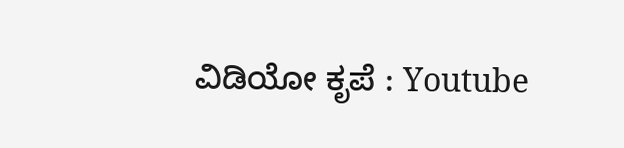ವಿಡಿಯೋ ಕೃಪೆ : Youtube